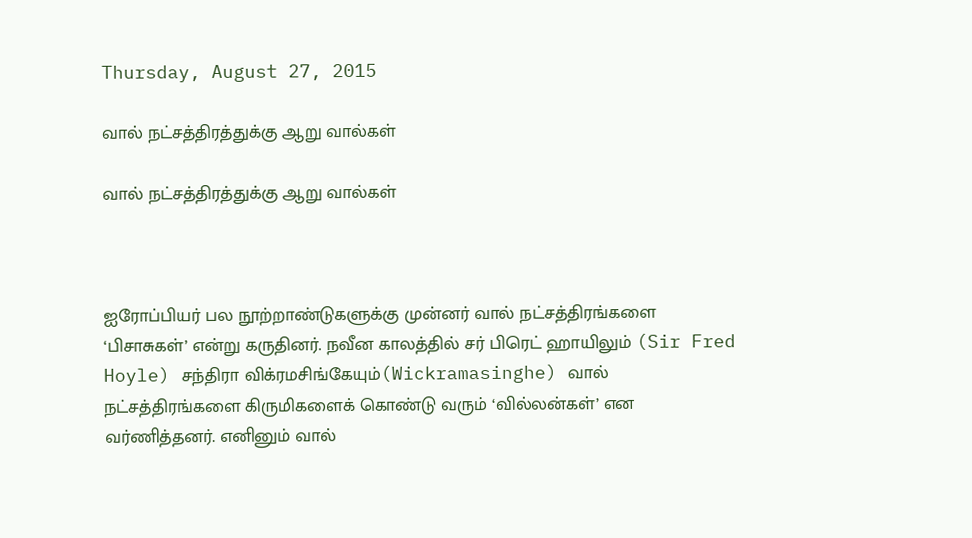Thursday, August 27, 2015

வால் நட்சத்திரத்துக்கு ஆறு வால்கள்

வால் நட்சத்திரத்துக்கு ஆறு வால்கள்



ஐரோப்பியர் பல நூற்றாண்டுகளுக்கு முன்னர் வால் நட்சத்திரங்களை ‘பிசாசுகள்’ என்று கருதினர். நவீன காலத்தில் சர் பிரெட் ஹாயிலும் (Sir Fred Hoyle) சந்திரா விக்ரமசிங்கேயும்(Wickramasinghe) வால் நட்சத்திரங்களை கிருமிகளைக் கொண்டு வரும் ‘வில்லன்கள்’ என வர்ணித்தனர். எனினும் வால்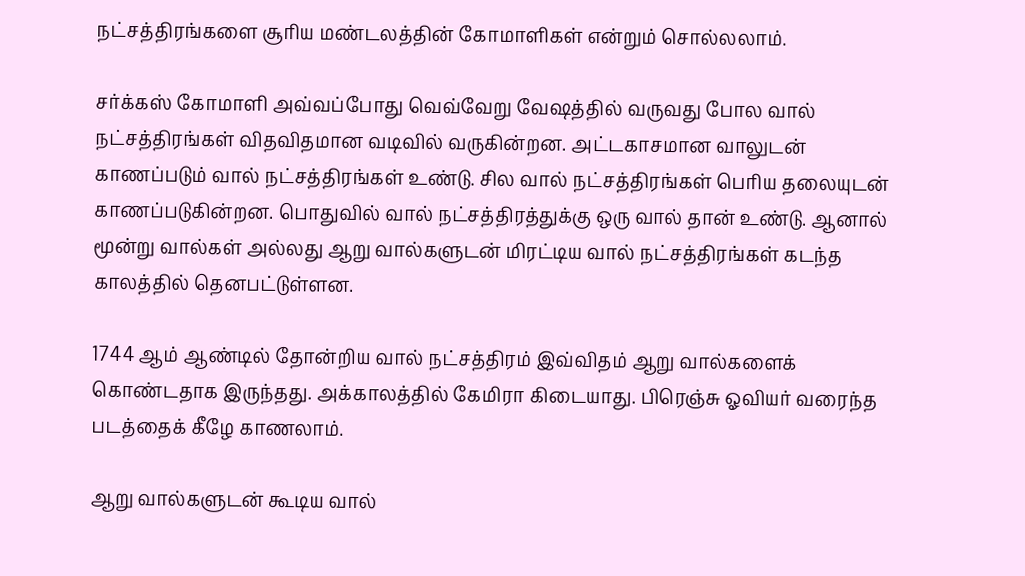நட்சத்திரங்களை சூரிய மண்டலத்தின் கோமாளிகள் என்றும் சொல்லலாம்.

சர்க்கஸ் கோமாளி அவ்வப்போது வெவ்வேறு வேஷத்தில் வருவது போல வால் நட்சத்திரங்கள் விதவிதமான வடிவில் வருகின்றன. அட்டகாசமான வாலுடன் காணப்படும் வால் நட்சத்திரங்கள் உண்டு. சில வால் நட்சத்திரங்கள் பெரிய தலையுடன் காணப்படுகின்றன. பொதுவில் வால் நட்சத்திரத்துக்கு ஒரு வால் தான் உண்டு. ஆனால் மூன்று வால்கள் அல்லது ஆறு வால்களுடன் மிரட்டிய வால் நட்சத்திரங்கள் கடந்த காலத்தில் தெனபட்டுள்ளன.

1744 ஆம் ஆண்டில் தோன்றிய வால் நட்சத்திரம் இவ்விதம் ஆறு வால்களைக் கொண்டதாக இருந்தது. அக்காலத்தில் கேமிரா கிடையாது. பிரெஞ்சு ஓவியர் வரைந்த படத்தைக் கீழே காணலாம்.

ஆறு வால்களுடன் கூடிய வால்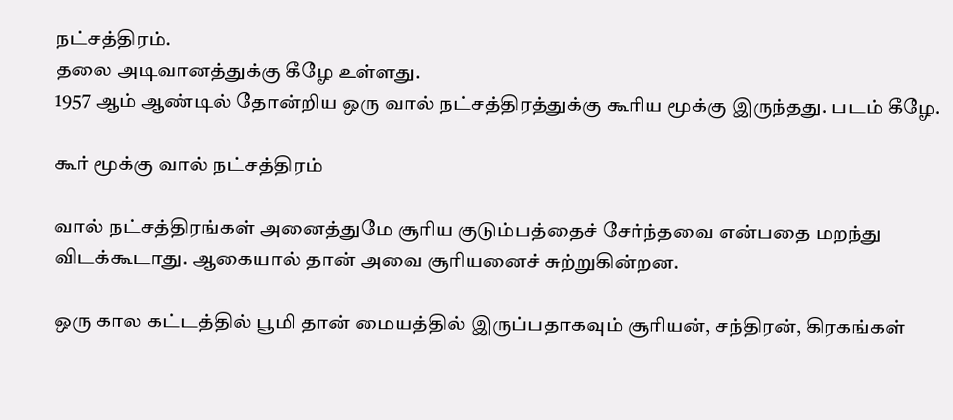நட்சத்திரம்.
தலை அடிவானத்துக்கு கீழே உள்ளது.
1957 ஆம் ஆண்டில் தோன்றிய ஒரு வால் நட்சத்திரத்துக்கு கூரிய மூக்கு இருந்தது. படம் கீழே.

கூர் மூக்கு வால் நட்சத்திரம்

வால் நட்சத்திரங்கள் அனைத்துமே சூரிய குடும்பத்தைச் சேர்ந்தவை என்பதை மறந்து விடக்கூடாது. ஆகையால் தான் அவை சூரியனைச் சுற்றுகின்றன.

ஒரு கால கட்டத்தில் பூமி தான் மையத்தில் இருப்பதாகவும் சூரியன், சந்திரன், கிரகங்கள்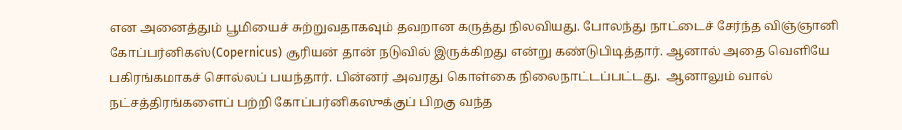என அனைத்தும் பூமியைச் சுற்றுவதாகவும் தவறான கருத்து நிலவியது. போலந்து நாட்டைச் சேர்ந்த விஞ்ஞானி கோப்பர்னிகஸ்(Copernicus) சூரியன் தான் நடுவில் இருக்கிறது என்று கண்டுபிடித்தார். ஆனால் அதை வெளியே பகிரங்கமாகச் சொல்லப் பயந்தார். பின்னர் அவரது கொள்கை நிலைநாட்டப்பட்டது.  ஆனாலும் வால் நட்சத்திரங்களைப் பற்றி கோப்பர்னிகஸுக்குப் பிறகு வந்த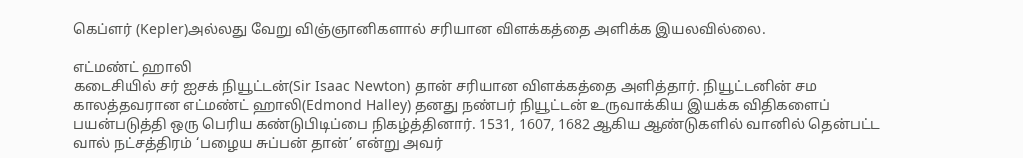கெப்ளர் (Kepler)அல்லது வேறு விஞ்ஞானிகளால் சரியான விளக்கத்தை அளிக்க இயலவில்லை.

எட்மண்ட் ஹாலி
கடைசியில் சர் ஐசக் நியூட்டன்(Sir Isaac Newton) தான் சரியான விளக்கத்தை அளித்தார். நியூட்டனின் சம காலத்தவரான எட்மண்ட் ஹாலி(Edmond Halley) தனது நண்பர் நியூட்டன் உருவாக்கிய இயக்க விதிகளைப் பயன்படுத்தி ஒரு பெரிய கண்டுபிடிப்பை நிகழ்த்தினார். 1531, 1607, 1682 ஆகிய ஆண்டுகளில் வானில் தென்பட்ட வால் நட்சத்திரம் ‘பழைய சுப்பன் தான்’ என்று அவர்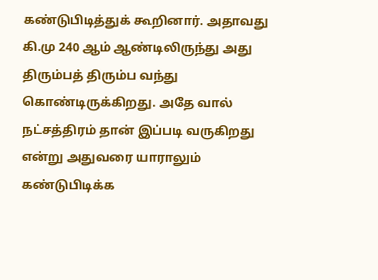கண்டுபிடித்துக் கூறினார். அதாவது கி.மு 240 ஆம் ஆண்டிலிருந்து அது திரும்பத் திரும்ப வந்து கொண்டிருக்கிறது. அதே வால் நட்சத்திரம் தான் இப்படி வருகிறது என்று அதுவரை யாராலும் கண்டுபிடிக்க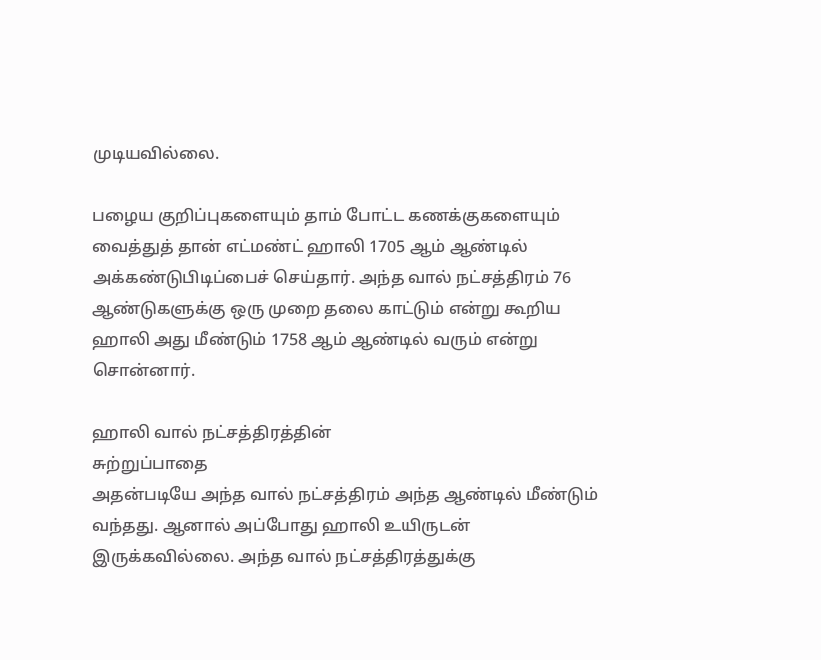முடியவில்லை.

பழைய குறிப்புகளையும் தாம் போட்ட கணக்குகளையும் வைத்துத் தான் எட்மண்ட் ஹாலி 1705 ஆம் ஆண்டில் அக்கண்டுபிடிப்பைச் செய்தார். அந்த வால் நட்சத்திரம் 76 ஆண்டுகளுக்கு ஒரு முறை தலை காட்டும் என்று கூறிய ஹாலி அது மீண்டும் 1758 ஆம் ஆண்டில் வரும் என்று சொன்னார்.

ஹாலி வால் நட்சத்திரத்தின்
சுற்றுப்பாதை
அதன்படியே அந்த வால் நட்சத்திரம் அந்த ஆண்டில் மீண்டும் வந்தது. ஆனால் அப்போது ஹாலி உயிருடன் இருக்கவில்லை. அந்த வால் நட்சத்திரத்துக்கு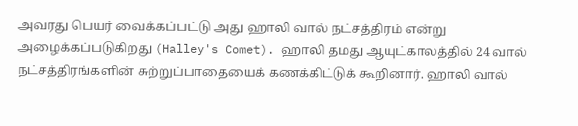அவரது பெயர் வைக்கப்பட்டு அது ஹாலி வால் நட்சத்திரம் என்று அழைக்கப்படுகிறது (Halley's Comet). ஹாலி தமது ஆயுட்காலத்தில் 24 வால் நட்சத்திரங்களின் சுற்றுப்பாதையைக் கணக்கிட்டுக் கூறினார். ஹாலி வால்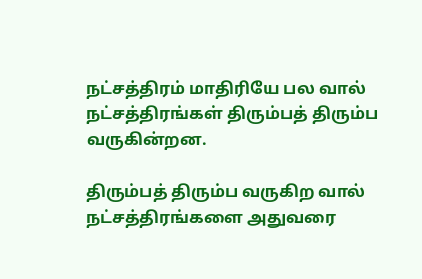நட்சத்திரம் மாதிரியே பல வால் நட்சத்திரங்கள் திரும்பத் திரும்ப வருகின்றன.

திரும்பத் திரும்ப வருகிற வால் நட்சத்திரங்களை அதுவரை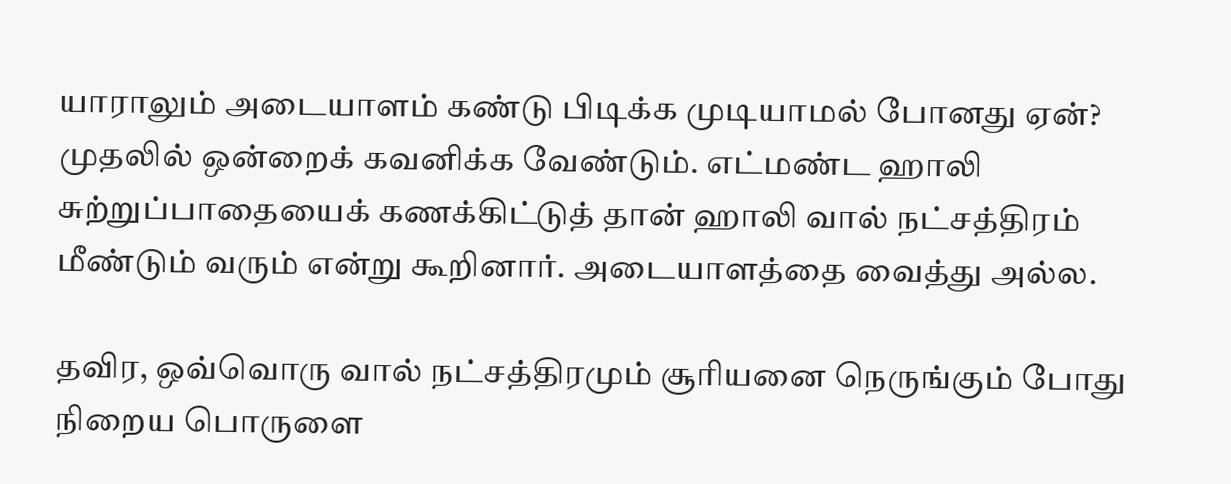யாராலும் அடையாளம் கண்டு பிடிக்க முடியாமல் போனது ஏன்? முதலில் ஒன்றைக் கவனிக்க வேண்டும். எட்மண்ட ஹாலி சுற்றுப்பாதையைக் கணக்கிட்டுத் தான் ஹாலி வால் நட்சத்திரம் மீண்டும் வரும் என்று கூறினார். அடையாளத்தை வைத்து அல்ல.

தவிர, ஒவ்வொரு வால் நட்சத்திரமும் சூரியனை நெருங்கும் போது நிறைய பொருளை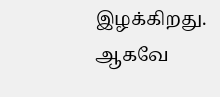இழக்கிறது. ஆகவே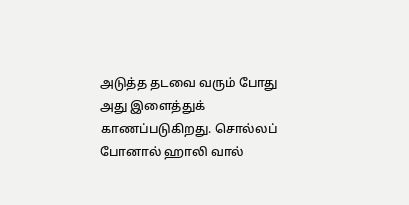அடுத்த தடவை வரும் போது அது இளைத்துக் காணப்படுகிறது. சொல்லப் போனால் ஹாலி வால்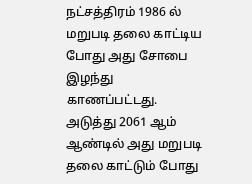நட்சத்திரம் 1986 ல் மறுபடி தலை காட்டிய போது அது சோபை இழந்து காணப்பட்டது. அடுத்து 2061 ஆம் ஆண்டில் அது மறுபடி தலை காட்டும் போது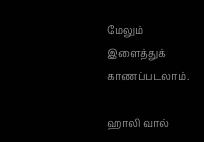மேலும் இளைத்துக் காணப்படலாம்.

ஹாலி வால்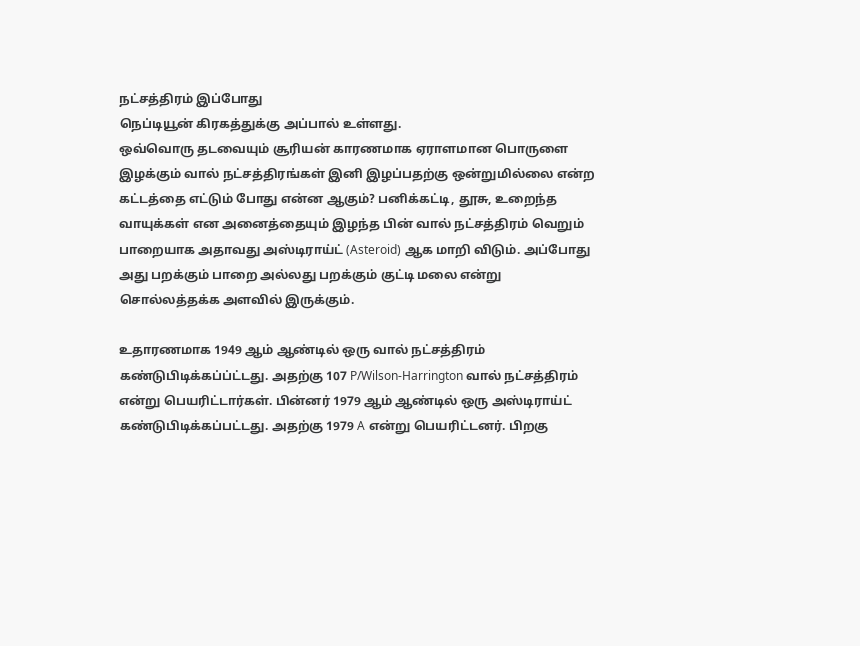நட்சத்திரம் இப்போது
நெப்டியூன் கிரகத்துக்கு அப்பால் உள்ளது.
ஒவ்வொரு தடவையும் சூரியன் காரணமாக ஏராளமான பொருளை இழக்கும் வால் நட்சத்திரங்கள் இனி இழப்பதற்கு ஒன்றுமில்லை என்ற கட்டத்தை எட்டும் போது என்ன ஆகும்? பனிக்கட்டி, தூசு, உறைந்த வாயுக்கள் என அனைத்தையும் இழந்த பின் வால் நட்சத்திரம் வெறும் பாறையாக அதாவது அஸ்டிராய்ட் (Asteroid) ஆக மாறி விடும். அப்போது அது பறக்கும் பாறை அல்லது பறக்கும் குட்டி மலை என்று சொல்லத்தக்க அளவில் இருக்கும்.

உதாரணமாக 1949 ஆம் ஆண்டில் ஒரு வால் நட்சத்திரம் கண்டுபிடிக்கப்ப்ட்டது. அதற்கு 107 P/Wilson-Harrington வால் நட்சத்திரம் என்று பெயரிட்டார்கள். பின்னர் 1979 ஆம் ஆண்டில் ஒரு அஸ்டிராய்ட் கண்டுபிடிக்கப்பட்டது. அதற்கு 1979 A என்று பெயரிட்டனர். பிறகு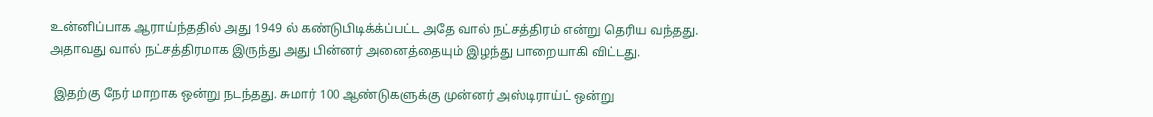உன்னிப்பாக ஆராய்ந்ததில் அது 1949 ல் கண்டுபிடிக்க்ப்பட்ட அதே வால் நட்சத்திரம் என்று தெரிய வந்தது. அதாவது வால் நட்சத்திரமாக இருந்து அது பின்னர் அனைத்தையும் இழந்து பாறையாகி விட்டது.

 இதற்கு நேர் மாறாக ஒன்று நடந்தது. சுமார் 100 ஆண்டுகளுக்கு முன்னர் அஸ்டிராய்ட் ஒன்று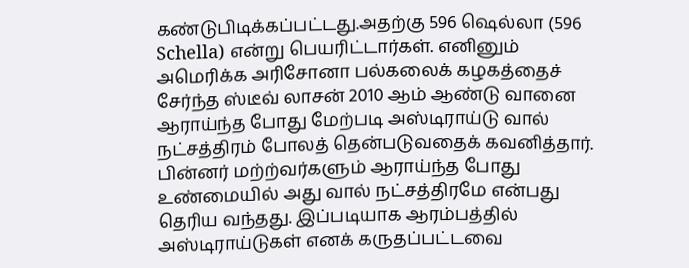கண்டுபிடிக்கப்பட்டது.அதற்கு 596 ஷெல்லா (596 Schella) என்று பெயரிட்டார்கள். எனினும் அமெரிக்க அரிசோனா பல்கலைக் கழகத்தைச் சேர்ந்த ஸ்டீவ் லாசன் 2010 ஆம் ஆண்டு வானை ஆராய்ந்த போது மேற்படி அஸ்டிராய்டு வால் நட்சத்திரம் போலத் தென்படுவதைக் கவனித்தார். பின்னர் மற்ற்வர்களும் ஆராய்ந்த போது உண்மையில் அது வால் நட்சத்திரமே என்பது தெரிய வந்தது. இப்படியாக ஆரம்பத்தில் அஸ்டிராய்டுகள் எனக் கருதப்பட்டவை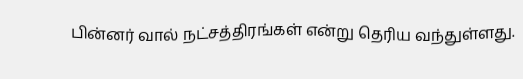பின்னர் வால் நட்சத்திரங்கள் என்று தெரிய வந்துள்ளது.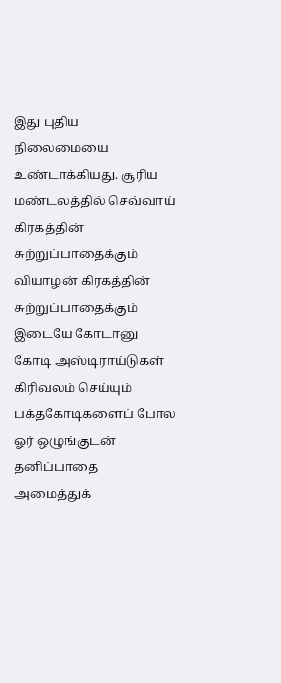இது புதிய நிலைமையை உண்டாக்கியது. சூரிய மண்டலத்தில் செவ்வாய் கிரகத்தின் சுற்றுப்பாதைக்கும் வியாழன் கிரகத்தின் சுற்றுப்பாதைக்கும் இடையே கோடானு கோடி அஸ்டிராய்டுகள் கிரிவலம் செய்யும் பக்தகோடிகளைப் போல ஓர் ஒழுங்குடன் தனிப்பாதை அமைத்துக்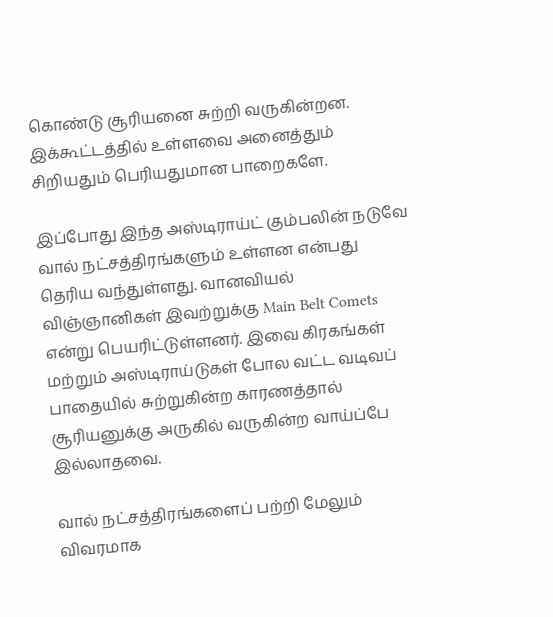கொண்டு சூரியனை சுற்றி வருகின்றன. இக்கூட்டத்தில் உள்ளவை அனைத்தும் சிறியதும் பெரியதுமான பாறைகளே.

இப்போது இந்த அஸ்டிராய்ட் கும்பலின் நடுவே வால் நட்சத்திரங்களும் உள்ளன என்பது தெரிய வந்துள்ளது. வானவியல் விஞ்ஞானிகள் இவற்றுக்கு Main Belt Comets  என்று பெயரிட்டுள்ளனர். இவை கிரகங்கள் மற்றும் அஸ்டிராய்டுகள் போல வட்ட வடிவப் பாதையில் சுற்றுகின்ற காரணத்தால் சூரியனுக்கு அருகில் வருகின்ற வாய்ப்பே இல்லாதவை.

வால் நட்சத்திரங்களைப் பற்றி மேலும் விவரமாக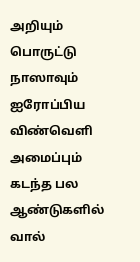அறியும் பொருட்டு நாஸாவும் ஐரோப்பிய விண்வெளி அமைப்பும் கடந்த பல ஆண்டுகளில் வால்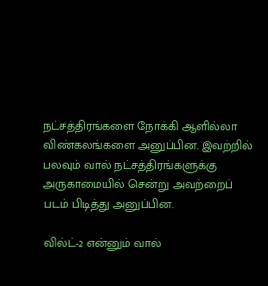நட்சத்திரங்களை நோக்கி ஆளில்லா விண்கலங்களை அனுப்பின. இவற்றில் பலவும் வால் நட்சத்திரங்களுக்கு அருகாமையில் சென்று அவற்றைப் படம் பிடித்து அனுப்பின.

வில்ட்-2 என்னும் வால்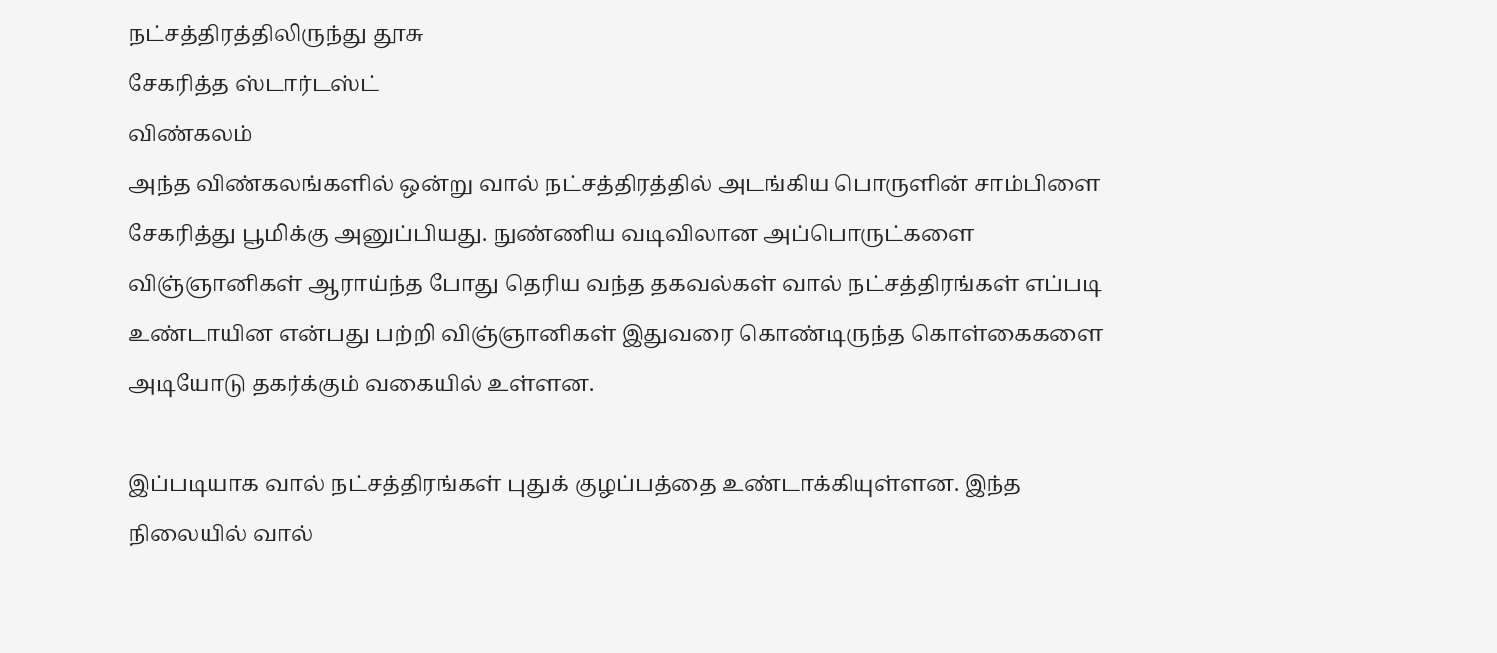நட்சத்திரத்திலிருந்து தூசு
சேகரித்த ஸ்டார்டஸ்ட்
விண்கலம்
அந்த விண்கலங்களில் ஒன்று வால் நட்சத்திரத்தில் அடங்கிய பொருளின் சாம்பிளை சேகரித்து பூமிக்கு அனுப்பியது. நுண்ணிய வடிவிலான அப்பொருட்களை விஞ்ஞானிகள் ஆராய்ந்த போது தெரிய வந்த தகவல்கள் வால் நட்சத்திரங்கள் எப்படி உண்டாயின என்பது பற்றி விஞ்ஞானிகள் இதுவரை கொண்டிருந்த கொள்கைகளை அடியோடு தகர்க்கும் வகையில் உள்ளன.

இப்படியாக வால் நட்சத்திரங்கள் புதுக் குழப்பத்தை உண்டாக்கியுள்ளன. இந்த நிலையில் வால்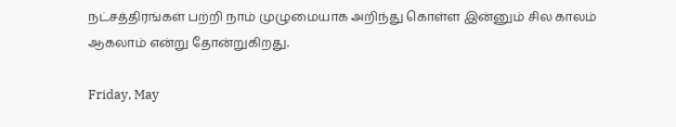நட்சத்திரங்கள் பற்றி நாம் முழுமையாக அறிந்து கொள்ள இன்னும் சில காலம் ஆகலாம் என்று தோன்றுகிறது.

Friday, May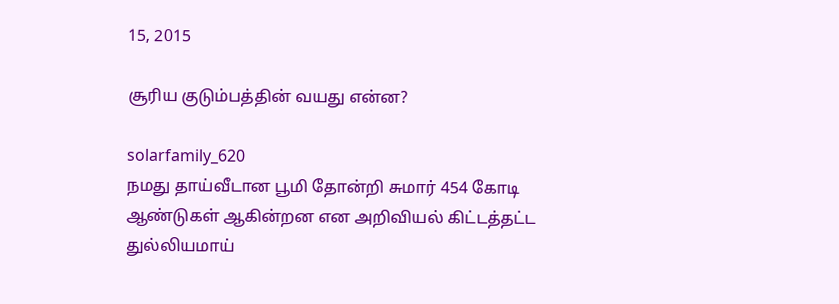15, 2015

சூரிய குடும்பத்தின் வயது என்ன?

solarfamily_620
நமது தாய்வீடான பூமி தோன்றி சுமார் 454 கோடி ஆண்டுகள் ஆகின்றன என அறிவியல் கிட்டத்தட்ட துல்லியமாய்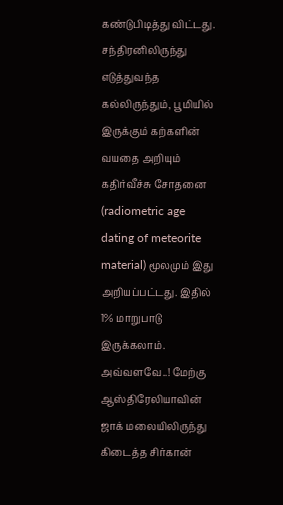கண்டுபிடித்து விட்டது. சந்திரனிலிருந்து எடுத்துவந்த கல்லிருந்தும், பூமியில் இருக்கும் கற்களின் வயதை அறியும் கதிர்வீச்சு சோதனை (radiometric age dating of meteorite material) மூலமும் இது அறியப்பட்டது. இதில் 1% மாறுபாடு இருக்கலாம். அவ்வளவே..! மேற்கு ஆஸ்திரேலியாவின் ஜாக் மலையிலிருந்து கிடைத்த சிர்கான்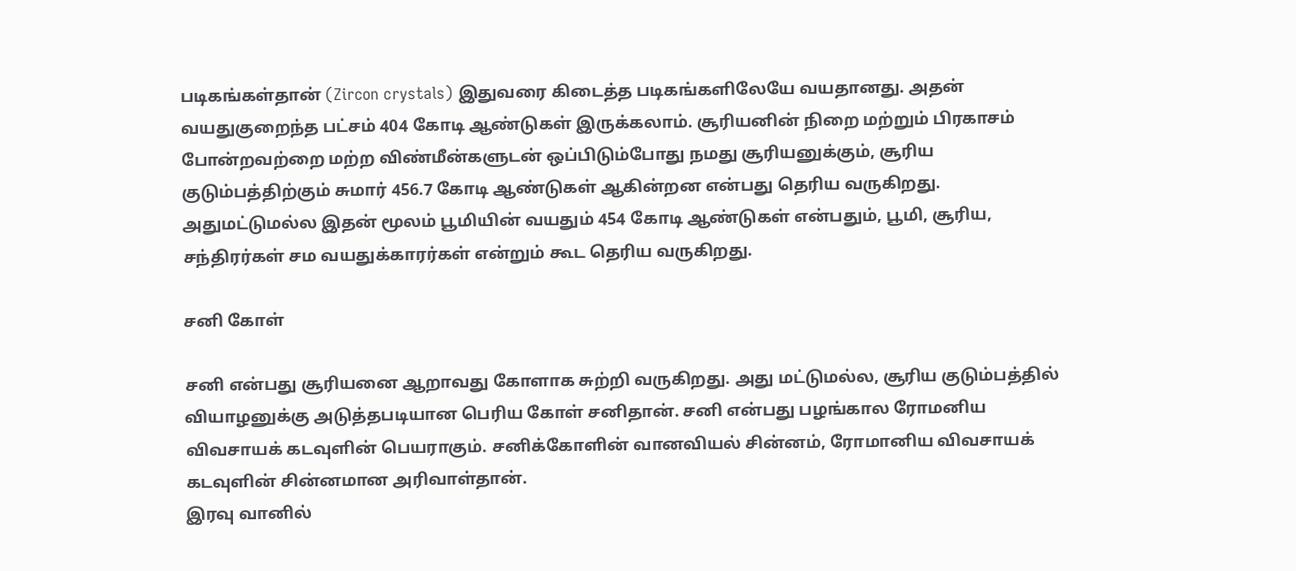படிகங்கள்தான் (Zircon crystals) இதுவரை கிடைத்த படிகங்களிலேயே வயதானது. அதன் வயதுகுறைந்த பட்சம் 404 கோடி ஆண்டுகள் இருக்கலாம். சூரியனின் நிறை மற்றும் பிரகாசம் போன்றவற்றை மற்ற விண்மீன்களுடன் ஒப்பிடும்போது நமது சூரியனுக்கும், சூரிய குடும்பத்திற்கும் சுமார் 456.7 கோடி ஆண்டுகள் ஆகின்றன என்பது தெரிய வருகிறது. அதுமட்டுமல்ல இதன் மூலம் பூமியின் வயதும் 454 கோடி ஆண்டுகள் என்பதும், பூமி, சூரிய, சந்திரர்கள் சம வயதுக்காரர்கள் என்றும் கூட தெரிய வருகிறது.

சனி கோள்

சனி என்பது சூரியனை ஆறாவது கோளாக சுற்றி வருகிறது. அது மட்டுமல்ல, சூரிய குடும்பத்தில் வியாழனுக்கு அடுத்தபடியான பெரிய கோள் சனிதான். சனி என்பது பழங்கால ரோமனிய விவசாயக் கடவுளின் பெயராகும். சனிக்கோளின் வானவியல் சின்னம், ரோமானிய விவசாயக் கடவுளின் சின்னமான அரிவாள்தான்.
இரவு வானில்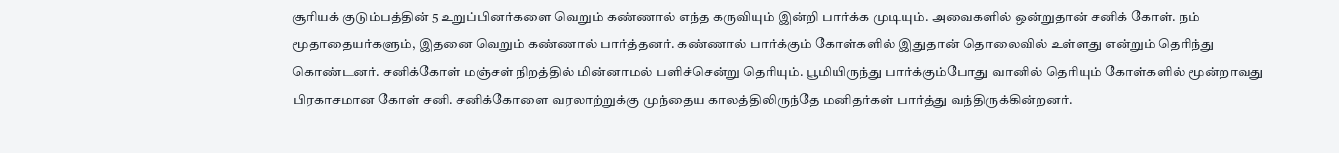சூரியக் குடும்பத்தின் 5 உறுப்பினர்களை வெறும் கண்ணால் எந்த கருவியும் இன்றி பார்க்க முடியும். அவைகளில் ஒன்றுதான் சனிக் கோள். நம் மூதாதையர்களும், இதனை வெறும் கண்ணால் பார்த்தனர். கண்ணால் பார்க்கும் கோள்களில் இதுதான் தொலைவில் உள்ளது என்றும் தெரிந்து கொண்டனர். சனிக்கோள் மஞ்சள் நிறத்தில் மின்னாமல் பளிச்சென்று தெரியும். பூமியிருந்து பார்க்கும்போது வானில் தெரியும் கோள்களில் மூன்றாவது பிரகாசமான கோள் சனி. சனிக்கோளை வரலாற்றுக்கு முந்தைய காலத்திலிருந்தே மனிதர்கள் பார்த்து வந்திருக்கின்றனர்.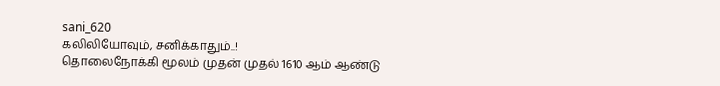sani_620
கலிலியோவும், சனிக்காதும்..!
தொலைநோக்கி மூலம் முதன் முதல் 1610 ஆம் ஆண்டு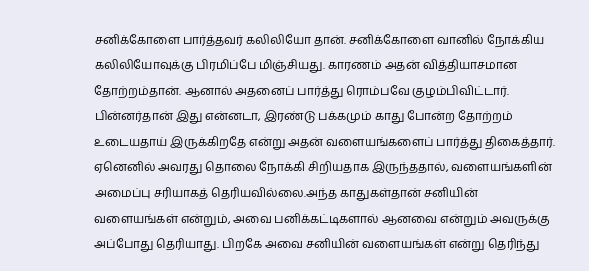சனிக்கோளை பார்த்தவர் கலிலியோ தான். சனிக்கோளை வானில் நோக்கிய கலிலியோவுக்கு பிரமிப்பே மிஞ்சியது. காரணம் அதன் வித்தியாசமான தோற்றம்தான். ஆனால் அதனைப் பார்த்து ரொம்பவே குழம்பிவிட்டார். பின்னர்தான் இது என்னடா, இரண்டு பக்கமும் காது போன்ற தோற்றம் உடையதாய் இருக்கிறதே என்று அதன் வளையங்களைப் பார்த்து திகைத்தார். ஏனெனில் அவரது தொலை நோக்கி சிறியதாக இருந்ததால், வளையங்களின் அமைப்பு சரியாகத் தெரியவில்லை.அந்த காதுகள்தான் சனியின் வளையங்கள் என்றும், அவை பனிக்கட்டிகளால் ஆனவை என்றும் அவருக்கு அப்போது தெரியாது. பிறகே அவை சனியின் வளையங்கள் என்று தெரிந்து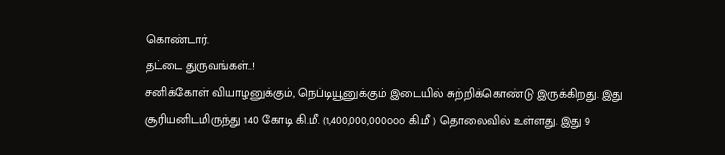கொண்டார்.
தட்டை துருவங்கள்..!
சனிக்கோள் வியாழனுக்கும், நெப்டியூனுக்கும் இடையில் சுற்றிக்கொண்டு இருக்கிறது. இது சூரியனிடமிருந்து 140 கோடி கி.மீ. (1,400,000,000௦௦௦ கி.மீ ) தொலைவில் உள்ளது. இது 9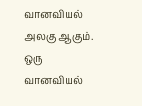வானவியல் அலகு ஆகும். ஒரு வானவியல்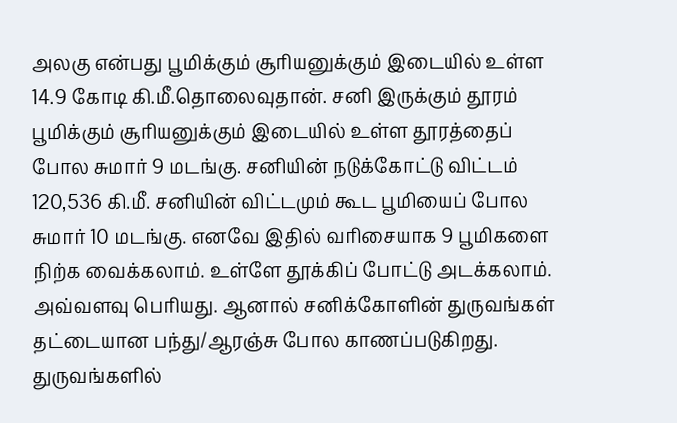அலகு என்பது பூமிக்கும் சூரியனுக்கும் இடையில் உள்ள 14.9 கோடி கி.மீ.தொலைவுதான். சனி இருக்கும் தூரம் பூமிக்கும் சூரியனுக்கும் இடையில் உள்ள தூரத்தைப் போல சுமார் 9 மடங்கு. சனியின் நடுக்கோட்டு விட்டம் 120,536 கி.மீ. சனியின் விட்டமும் கூட பூமியைப் போல சுமார் 10 மடங்கு. எனவே இதில் வரிசையாக 9 பூமிகளை நிற்க வைக்கலாம். உள்ளே தூக்கிப் போட்டு அடக்கலாம். அவ்வளவு பெரியது. ஆனால் சனிக்கோளின் துருவங்கள் தட்டையான பந்து/ஆரஞ்சு போல காணப்படுகிறது. துருவங்களில்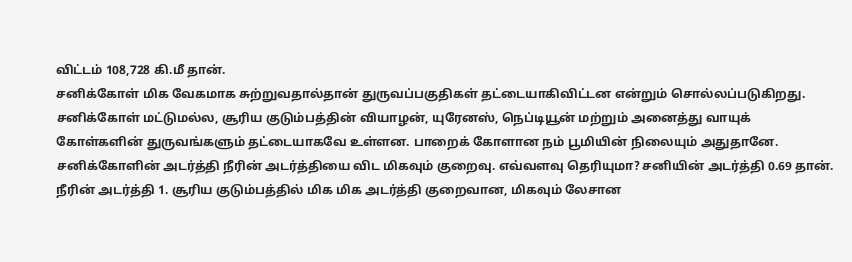விட்டம் 108,728 கி.மீ தான்.
சனிக்கோள் மிக வேகமாக சுற்றுவதால்தான் துருவப்பகுதிகள் தட்டையாகிவிட்டன என்றும் சொல்லப்படுகிறது. சனிக்கோள் மட்டுமல்ல, சூரிய குடும்பத்தின் வியாழன், யுரேனஸ், நெப்டியூன் மற்றும் அனைத்து வாயுக் கோள்களின் துருவங்களும் தட்டையாகவே உள்ளன. பாறைக் கோளான நம் பூமியின் நிலையும் அதுதானே. சனிக்கோளின் அடர்த்தி நீரின் அடர்த்தியை விட மிகவும் குறைவு. எவ்வளவு தெரியுமா? சனியின் அடர்த்தி 0.69 தான். நீரின் அடர்த்தி 1. சூரிய குடும்பத்தில் மிக மிக அடர்த்தி குறைவான, மிகவும் லேசான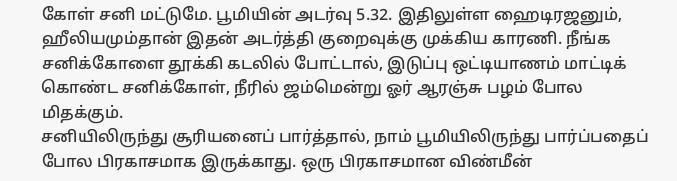கோள் சனி மட்டுமே. பூமியின் அடர்வு 5.32. இதிலுள்ள ஹைடிரஜனும், ஹீலியமும்தான் இதன் அடர்த்தி குறைவுக்கு முக்கிய காரணி. நீங்க சனிக்கோளை தூக்கி கடலில் போட்டால், இடுப்பு ஒட்டியாணம் மாட்டிக் கொண்ட சனிக்கோள், நீரில் ஜம்மென்று ஓர் ஆரஞ்சு பழம் போல மிதக்கும்.
சனியிலிருந்து சூரியனைப் பார்த்தால், நாம் பூமியிலிருந்து பார்ப்பதைப் போல பிரகாசமாக இருக்காது. ஒரு பிரகாசமான விண்மீன்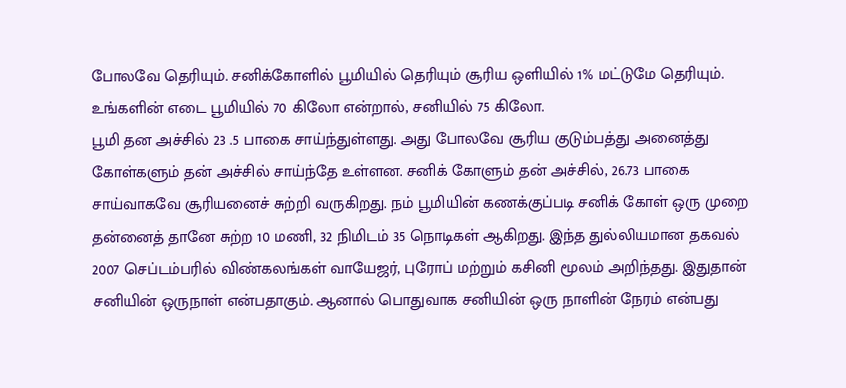போலவே தெரியும். சனிக்கோளில் பூமியில் தெரியும் சூரிய ஒளியில் 1% மட்டுமே தெரியும். உங்களின் எடை பூமியில் 70 கிலோ என்றால், சனியில் 75 கிலோ.
பூமி தன அச்சில் 23 .5 பாகை சாய்ந்துள்ளது. அது போலவே சூரிய குடும்பத்து அனைத்து கோள்களும் தன் அச்சில் சாய்ந்தே உள்ளன. சனிக் கோளும் தன் அச்சில், 26.73 பாகை சாய்வாகவே சூரியனைச் சுற்றி வருகிறது. நம் பூமியின் கணக்குப்படி சனிக் கோள் ஒரு முறை தன்னைத் தானே சுற்ற 10 மணி, 32 நிமிடம் 35 நொடிகள் ஆகிறது. இந்த துல்லியமான தகவல் 2007 செப்டம்பரில் விண்கலங்கள் வாயேஜர், புரோப் மற்றும் கசினி மூலம் அறிந்தது. இதுதான் சனியின் ஒருநாள் என்பதாகும். ஆனால் பொதுவாக சனியின் ஒரு நாளின் நேரம் என்பது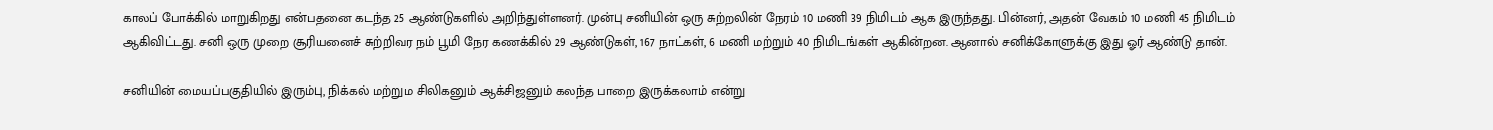காலப் போக்கில் மாறுகிறது என்பதனை கடந்த 25 ஆண்டுகளில் அறிந்துள்ளனர். முன்பு சனியின் ஒரு சுற்றலின் நேரம் 10 மணி 39 நிமிடம் ஆக இருந்தது. பின்னர், அதன் வேகம் 10 மணி 45 நிமிடம் ஆகிவிட்டது. சனி ஒரு முறை சூரியனைச் சுற்றிவர நம் பூமி நேர கணக்கில் 29 ஆண்டுகள், 167 நாட்கள், 6 மணி மற்றும் 40 நிமிடங்கள் ஆகின்றன. ஆனால் சனிக்கோளுக்கு இது ஓர் ஆண்டு தான்.

சனியின் மையப்பகுதியில் இரும்பு, நிக்கல் மற்றும சிலிகனும் ஆக்சிஜனும் கலந்த பாறை இருக்கலாம் என்று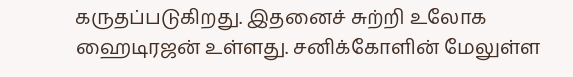கருதப்படுகிறது. இதனைச் சுற்றி உலோக ஹைடிரஜன் உள்ளது. சனிக்கோளின் மேலுள்ள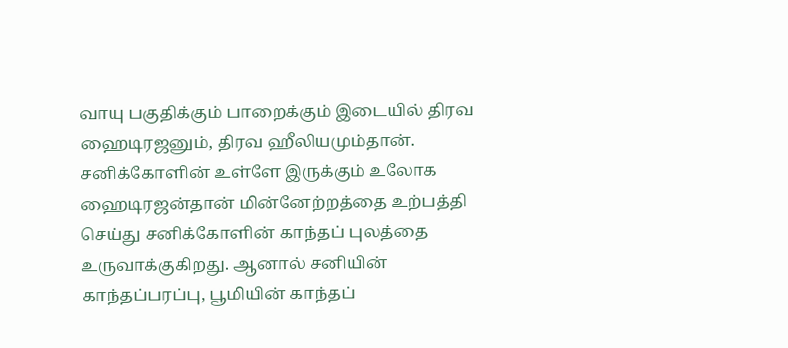வாயு பகுதிக்கும் பாறைக்கும் இடையில் திரவ ஹைடிரஜனும், திரவ ஹீலியமும்தான். சனிக்கோளின் உள்ளே இருக்கும் உலோக ஹைடிரஜன்தான் மின்னேற்றத்தை உற்பத்தி செய்து சனிக்கோளின் காந்தப் புலத்தை உருவாக்குகிறது. ஆனால் சனியின் காந்தப்பரப்பு, பூமியின் காந்தப்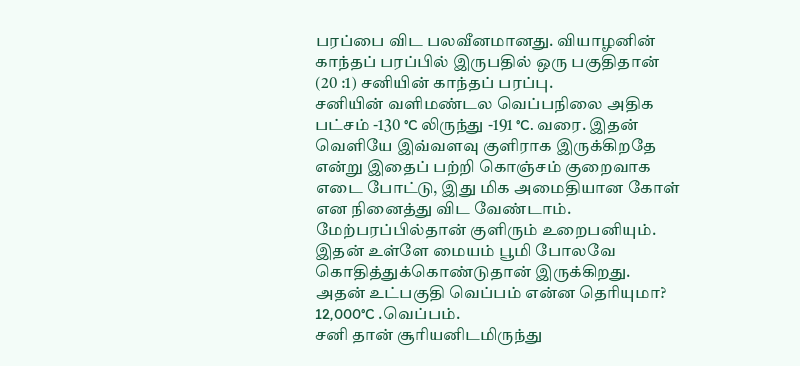பரப்பை விட பலவீனமானது. வியாழனின் காந்தப் பரப்பில் இருபதில் ஒரு பகுதிதான் (20 :1) சனியின் காந்தப் பரப்பு.
சனியின் வளிமண்டல வெப்பநிலை அதிக பட்சம் -130 °C லிருந்து -191 °C. வரை. இதன் வெளியே இவ்வளவு குளிராக இருக்கிறதே என்று இதைப் பற்றி கொஞ்சம் குறைவாக எடை போட்டு, இது மிக அமைதியான கோள் என நினைத்து விட வேண்டாம். மேற்பரப்பில்தான் குளிரும் உறைபனியும். இதன் உள்ளே மையம் பூமி போலவே கொதித்துக்கொண்டுதான் இருக்கிறது. அதன் உட்பகுதி வெப்பம் என்ன தெரியுமா? 12,000°C .வெப்பம்.
சனி தான் சூரியனிடமிருந்து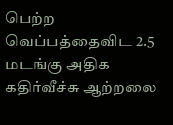பெற்ற வெப்பத்தைவிட 2.5 மடங்கு அதிக கதிர்வீச்சு ஆற்றலை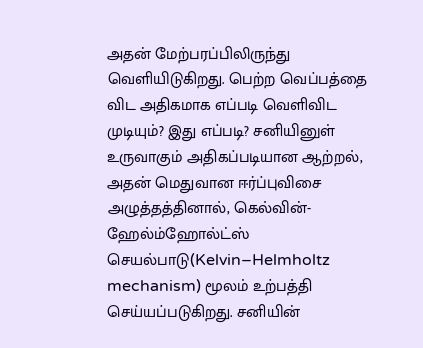அதன் மேற்பரப்பிலிருந்து வெளியிடுகிறது. பெற்ற வெப்பத்தை விட அதிகமாக எப்படி வெளிவிட முடியும்? இது எப்படி? சனியினுள் உருவாகும் அதிகப்படியான ஆற்றல், அதன் மெதுவான ஈர்ப்புவிசை அழுத்தத்தினால், கெல்வின்-ஹேல்ம்ஹோல்ட்ஸ் செயல்பாடு(Kelvin–Helmholtz mechanism) மூலம் உற்பத்தி செய்யப்படுகிறது. சனியின்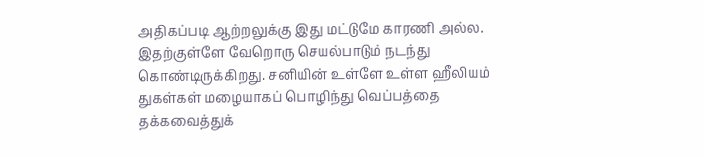அதிகப்படி ஆற்றலுக்கு இது மட்டுமே காரணி அல்ல. இதற்குள்ளே வேறொரு செயல்பாடும் நடந்து கொண்டிருக்கிறது. சனியின் உள்ளே உள்ள ஹீலியம் துகள்கள் மழையாகப் பொழிந்து வெப்பத்தை தக்கவைத்துக்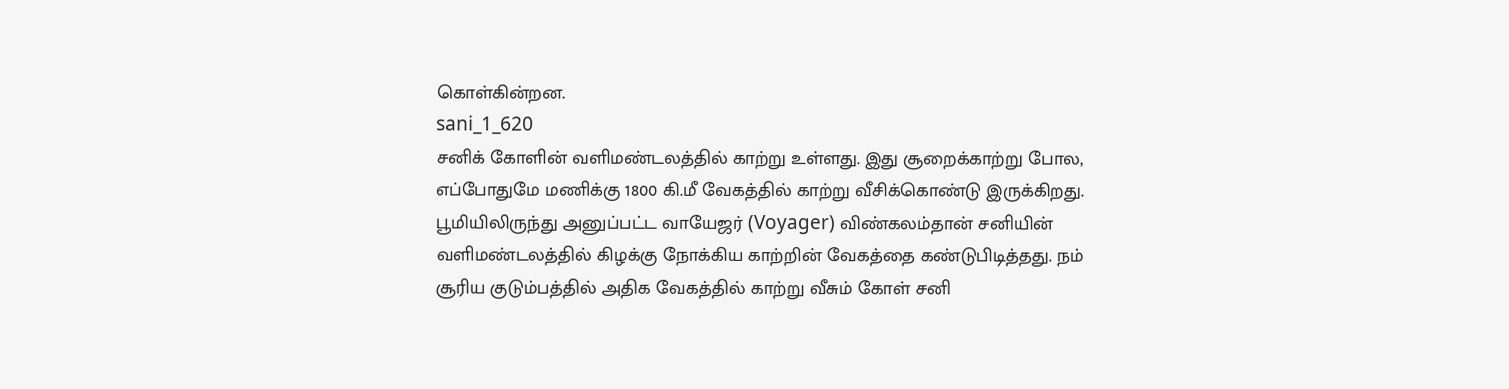கொள்கின்றன.
sani_1_620
சனிக் கோளின் வளிமண்டலத்தில் காற்று உள்ளது. இது சூறைக்காற்று போல, எப்போதுமே மணிக்கு 1800 கி.மீ வேகத்தில் காற்று வீசிக்கொண்டு இருக்கிறது. பூமியிலிருந்து அனுப்பட்ட வாயேஜர் (Voyager) விண்கலம்தான் சனியின் வளிமண்டலத்தில் கிழக்கு நோக்கிய காற்றின் வேகத்தை கண்டுபிடித்தது. நம் சூரிய குடும்பத்தில் அதிக வேகத்தில் காற்று வீசும் கோள் சனி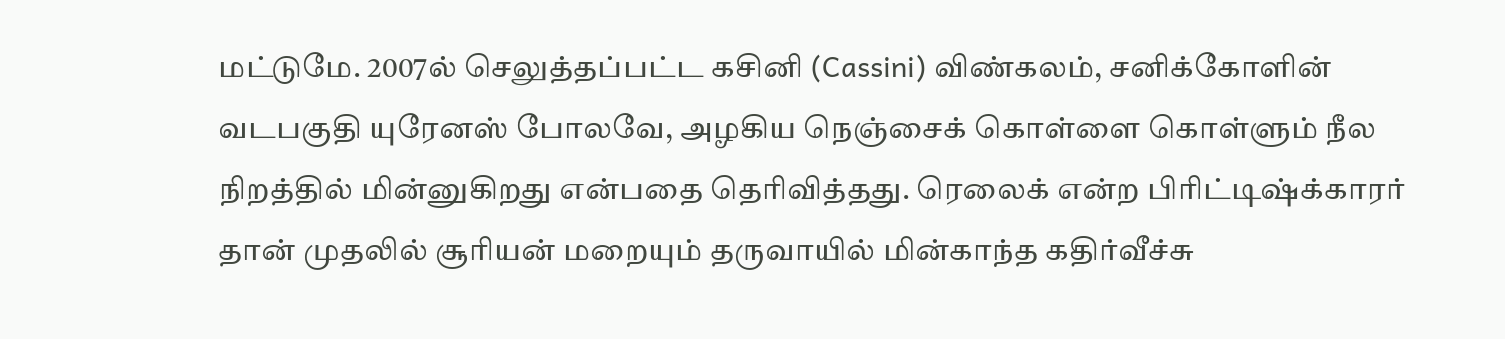மட்டுமே. 2007ல் செலுத்தப்பட்ட கசினி (Cassini) விண்கலம், சனிக்கோளின் வடபகுதி யுரேனஸ் போலவே, அழகிய நெஞ்சைக் கொள்ளை கொள்ளும் நீல நிறத்தில் மின்னுகிறது என்பதை தெரிவித்தது. ரெலைக் என்ற பிரிட்டிஷ்க்காரர் தான் முதலில் சூரியன் மறையும் தருவாயில் மின்காந்த கதிர்வீச்சு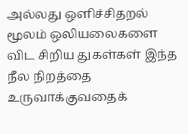அல்லது ஒளிச்சிதறல் மூலம் ஒலியலைகளை விட சிறிய துகள்கள் இந்த நீல நிறத்தை உருவாக்குவதைக்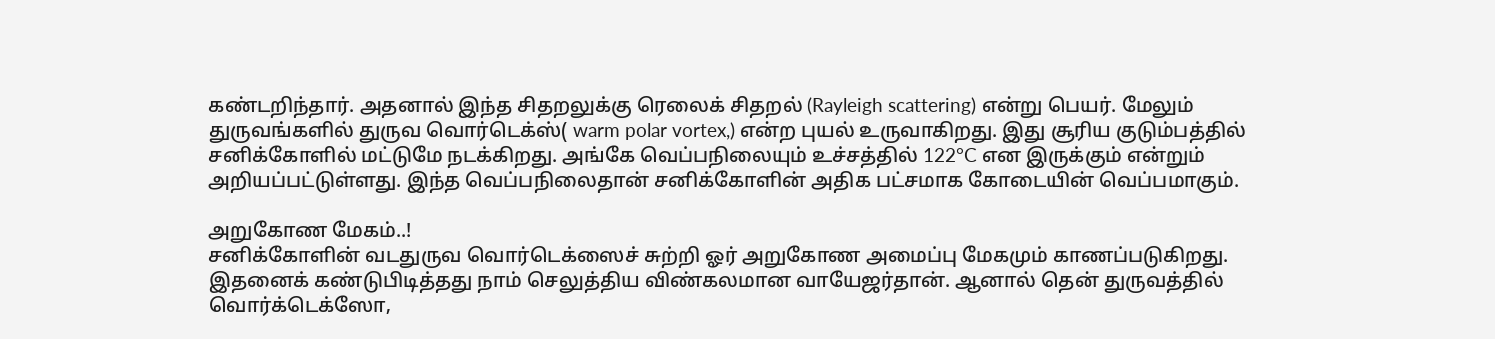கண்டறிந்தார். அதனால் இந்த சிதறலுக்கு ரெலைக் சிதறல் (Rayleigh scattering) என்று பெயர். மேலும் துருவங்களில் துருவ வொர்டெக்ஸ்( warm polar vortex,) என்ற புயல் உருவாகிறது. இது சூரிய குடும்பத்தில் சனிக்கோளில் மட்டுமே நடக்கிறது. அங்கே வெப்பநிலையும் உச்சத்தில் 122°C என இருக்கும் என்றும் அறியப்பட்டுள்ளது. இந்த வெப்பநிலைதான் சனிக்கோளின் அதிக பட்சமாக கோடையின் வெப்பமாகும்.

அறுகோண மேகம்..!
சனிக்கோளின் வடதுருவ வொர்டெக்ஸைச் சுற்றி ஓர் அறுகோண அமைப்பு மேகமும் காணப்படுகிறது. இதனைக் கண்டுபிடித்தது நாம் செலுத்திய விண்கலமான வாயேஜர்தான். ஆனால் தென் துருவத்தில் வொர்க்டெக்ஸோ,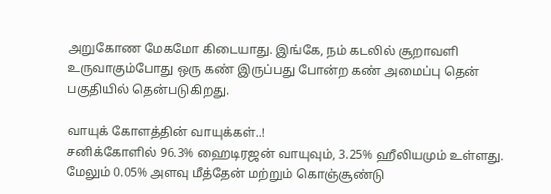அறுகோண மேகமோ கிடையாது. இங்கே, நம் கடலில் சூறாவளி உருவாகும்போது ஒரு கண் இருப்பது போன்ற கண் அமைப்பு தென் பகுதியில் தென்படுகிறது.

வாயுக் கோளத்தின் வாயுக்கள்..!
சனிக்கோளில் 96.3% ஹைடிரஜன் வாயுவும், 3.25% ஹீலியமும் உள்ளது. மேலும் 0.05% அளவு மீத்தேன் மற்றும் கொஞ்சூண்டு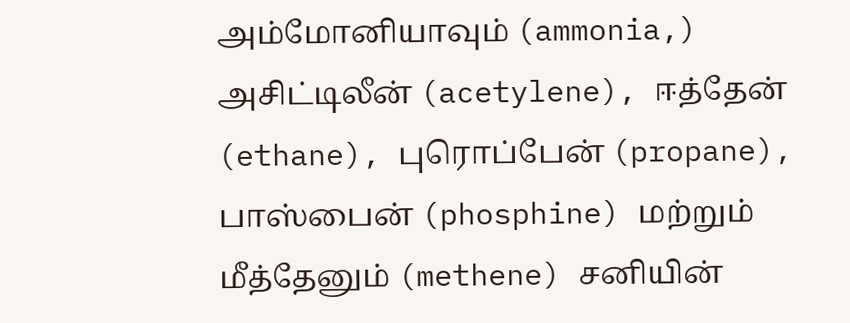அம்மோனியாவும் (ammonia,) அசிட்டிலீன் (acetylene), ஈத்தேன் (ethane), புரொப்பேன் (propane), பாஸ்பைன் (phosphine) மற்றும் மீத்தேனும் (methene) சனியின்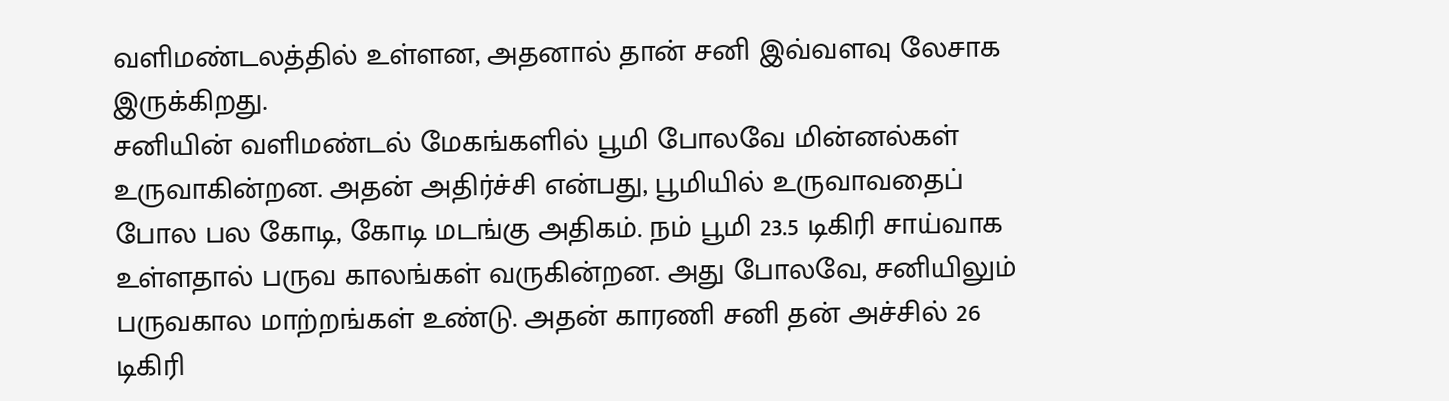வளிமண்டலத்தில் உள்ளன, அதனால் தான் சனி இவ்வளவு லேசாக இருக்கிறது.
சனியின் வளிமண்டல் மேகங்களில் பூமி போலவே மின்னல்கள் உருவாகின்றன. அதன் அதிர்ச்சி என்பது, பூமியில் உருவாவதைப் போல பல கோடி, கோடி மடங்கு அதிகம். நம் பூமி 23.5 டிகிரி சாய்வாக உள்ளதால் பருவ காலங்கள் வருகின்றன. அது போலவே, சனியிலும் பருவகால மாற்றங்கள் உண்டு. அதன் காரணி சனி தன் அச்சில் 26 டிகிரி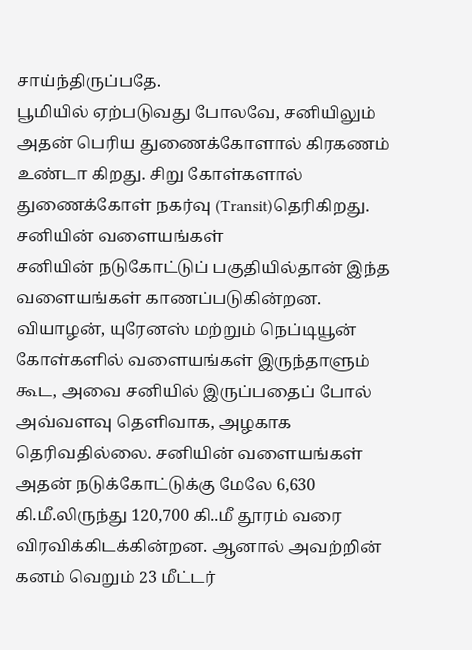சாய்ந்திருப்பதே.
பூமியில் ஏற்படுவது போலவே, சனியிலும் அதன் பெரிய துணைக்கோளால் கிரகணம் உண்டா கிறது. சிறு கோள்களால் துணைக்கோள் நகர்வு (Transit)தெரிகிறது.
சனியின் வளையங்கள்
சனியின் நடுகோட்டுப் பகுதியில்தான் இந்த வளையங்கள் காணப்படுகின்றன. வியாழன், யுரேனஸ் மற்றும் நெப்டியூன் கோள்களில் வளையங்கள் இருந்தாளும் கூட, அவை சனியில் இருப்பதைப் போல் அவ்வளவு தெளிவாக, அழகாக தெரிவதில்லை. சனியின் வளையங்கள் அதன் நடுக்கோட்டுக்கு மேலே 6,630 கி.மீ.லிருந்து 120,700 கி..மீ தூரம் வரை விரவிக்கிடக்கின்றன. ஆனால் அவற்றின் கனம் வெறும் 23 மீட்டர்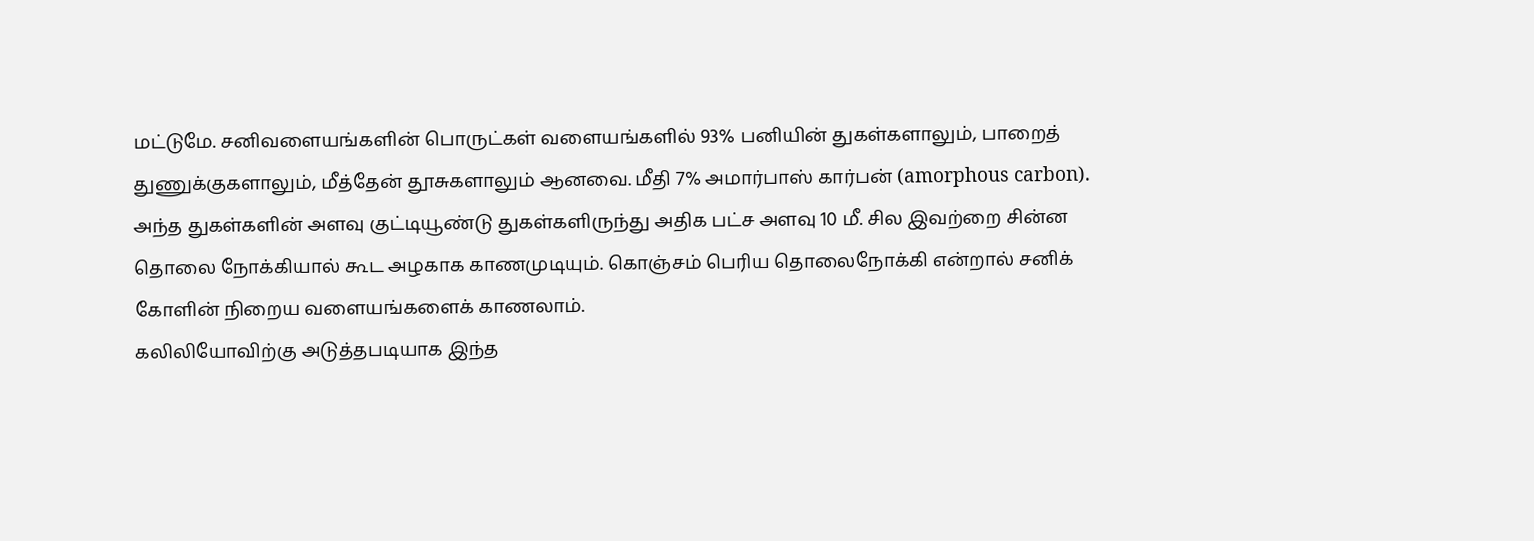மட்டுமே. சனிவளையங்களின் பொருட்கள் வளையங்களில் 93% பனியின் துகள்களாலும், பாறைத் துணுக்குகளாலும், மீத்தேன் தூசுகளாலும் ஆனவை. மீதி 7% அமார்பாஸ் கார்பன் (amorphous carbon). அந்த துகள்களின் அளவு குட்டியூண்டு துகள்களிருந்து அதிக பட்ச அளவு 10 மீ. சில இவற்றை சின்ன தொலை நோக்கியால் கூட அழகாக காணமுடியும். கொஞ்சம் பெரிய தொலைநோக்கி என்றால் சனிக் கோளின் நிறைய வளையங்களைக் காணலாம்.
கலிலியோவிற்கு அடுத்தபடியாக இந்த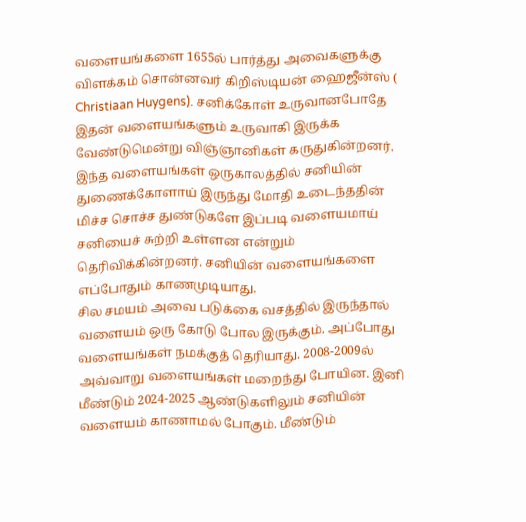வளையங்களை 1655ல் பார்த்து அவைகளுக்கு விளக்கம் சொன்னவர் கிறிஸ்டியன் ஹைஜீன்ஸ் ( Christiaan Huygens). சனிக்கோள் உருவானபோதே இதன் வளையங்களும் உருவாகி இருக்க வேண்டுமென்று விஞ்ஞானிகள் கருதுகின்றனர். இந்த வளையங்கள் ஒருகாலத்தில் சனியின் துணைக்கோளாய் இருந்து மோதி உடைந்ததின் மிச்ச சொச்ச துண்டுகளே இப்படி வளையமாய் சனியைச் சுற்றி உள்ளன என்றும் தெரிவிக்கின்றனர். சனியின் வளையங்களை எப்போதும் காணமுடியாது.
சில சமயம் அவை படுக்கை வசத்தில் இருந்தால் வளையம் ஒரு கோடு போல இருக்கும். அப்போது வளையங்கள் நமக்குத் தெரியாது. 2008-2009ல் அவ்வாறு வளையங்கள் மறைந்து போயின. இனி மீண்டும் 2024-2025 ஆண்டுகளிலும் சனியின் வளையம் காணாமல் போகும். மீண்டும்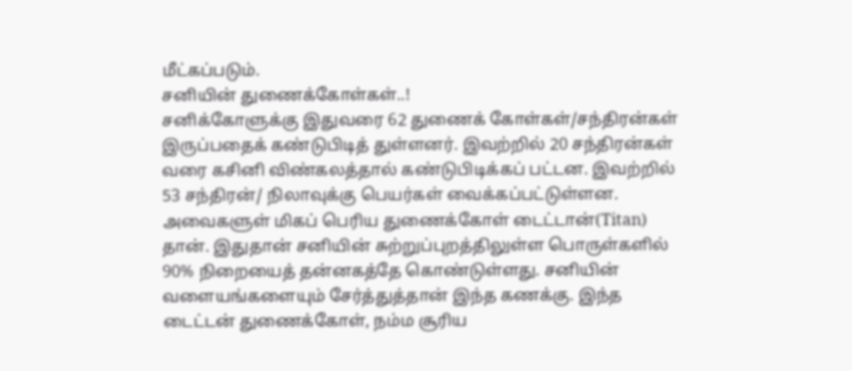மீட்கப்படும்.
சனியின் துணைக்கோள்கள்..!
சனிக்கோளுக்கு இதுவரை 62 துணைக் கோள்கள்/சந்திரன்கள் இருப்பதைக் கண்டுபிடித் துள்ளனர். இவற்றில் 20 சந்திரன்கள் வரை கசினி விண்கலத்தால் கண்டுபிடிக்கப் பட்டன. இவற்றில் 53 சந்திரன்/ நிலாவுக்கு பெயர்கள் வைக்கப்பட்டுள்ளன. அவைகளுள் மிகப் பெரிய துணைக்கோள் டைட்டான்(Titan) தான். இதுதான் சனியின் சுற்றுப்புறத்திலுள்ள பொருள்களில் 90% நிறையைத் தன்னகத்தே கொண்டுள்ளது. சனியின் வளையங்களையும் சேர்த்துத்தான் இந்த கணக்கு. இந்த டைட்டன் துணைக்கோள், நம்ம சூரிய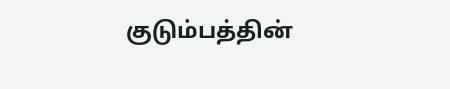குடும்பத்தின்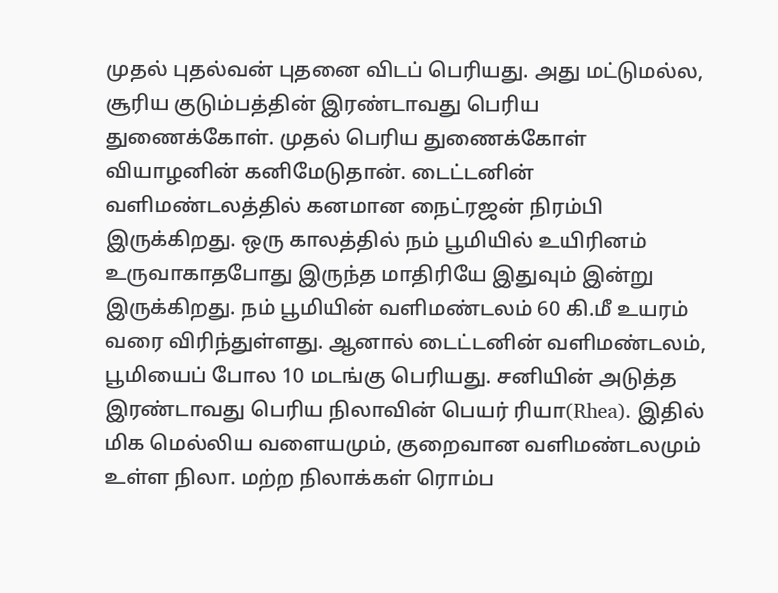முதல் புதல்வன் புதனை விடப் பெரியது. அது மட்டுமல்ல, சூரிய குடும்பத்தின் இரண்டாவது பெரிய துணைக்கோள். முதல் பெரிய துணைக்கோள் வியாழனின் கனிமேடுதான். டைட்டனின் வளிமண்டலத்தில் கனமான நைட்ரஜன் நிரம்பி இருக்கிறது. ஒரு காலத்தில் நம் பூமியில் உயிரினம் உருவாகாதபோது இருந்த மாதிரியே இதுவும் இன்று இருக்கிறது. நம் பூமியின் வளிமண்டலம் 60 கி.மீ உயரம் வரை விரிந்துள்ளது. ஆனால் டைட்டனின் வளிமண்டலம், பூமியைப் போல 10 மடங்கு பெரியது. சனியின் அடுத்த இரண்டாவது பெரிய நிலாவின் பெயர் ரியா(Rhea). இதில் மிக மெல்லிய வளையமும், குறைவான வளிமண்டலமும் உள்ள நிலா. மற்ற நிலாக்கள் ரொம்ப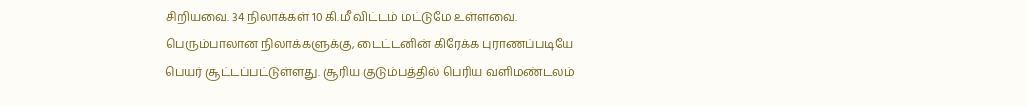சிறியவை. 34 நிலாக்கள் 10 கி.மீ விட்டம் மட்டுமே உள்ளவை. பெரும்பாலான நிலாக்களுக்கு, டைட்டனின் கிரேக்க புராணப்படியே பெயர் சூட்டப்பட்டுள்ளது. சூரிய குடும்பத்தில் பெரிய வளிமண்டலம்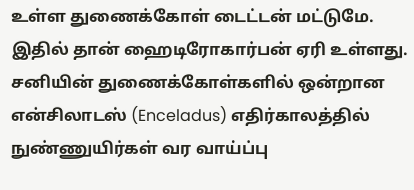உள்ள துணைக்கோள் டைட்டன் மட்டுமே. இதில் தான் ஹைடிரோகார்பன் ஏரி உள்ளது. சனியின் துணைக்கோள்களில் ஒன்றான என்சிலாடஸ் (Enceladus) எதிர்காலத்தில் நுண்ணுயிர்கள் வர வாய்ப்பு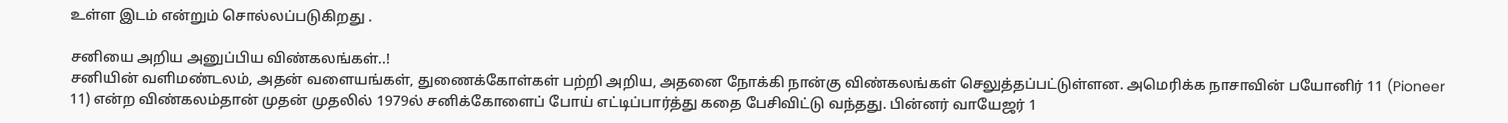உள்ள இடம் என்றும் சொல்லப்படுகிறது .

சனியை அறிய அனுப்பிய விண்கலங்கள்..!
சனியின் வளிமண்டலம், அதன் வளையங்கள், துணைக்கோள்கள் பற்றி அறிய, அதனை நோக்கி நான்கு விண்கலங்கள் செலுத்தப்பட்டுள்ளன. அமெரிக்க நாசாவின் பயோனிர் 11 (Pioneer 11) என்ற விண்கலம்தான் முதன் முதலில் 1979ல் சனிக்கோளைப் போய் எட்டிப்பார்த்து கதை பேசிவிட்டு வந்தது. பின்னர் வாயேஜர் 1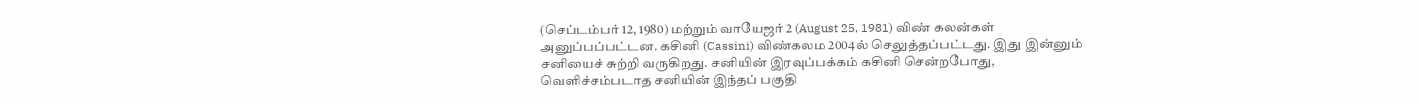(செப்டம்பர் 12, 1980) மற்றும் வாயேஜர் 2 (August 25, 1981) விண் கலன்கள் அனுப்பப்பட்டன. கசினி (Cassini) விண்கலம 2004ல் செலுத்தப்பட்டது. இது இன்னும் சனியைச் சுற்றி வருகிறது. சனியின் இரவுப்பக்கம் கசினி சென்றபோது, வெளிச்சம்படாத சனியின் இந்தப் பகுதி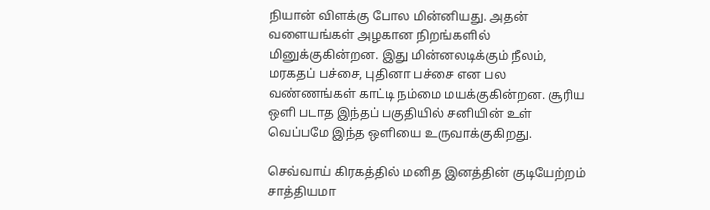நியான் விளக்கு போல மின்னியது. அதன் வளையங்கள் அழகான நிறங்களில் மினுக்குகின்றன. இது மின்னலடிக்கும் நீலம், மரகதப் பச்சை, புதினா பச்சை என பல வண்ணங்கள் காட்டி நம்மை மயக்குகின்றன. சூரிய ஒளி படாத இந்தப் பகுதியில் சனியின் உள் வெப்பமே இந்த ஒளியை உருவாக்குகிறது.

செவ்வாய் கிரகத்தில் மனித இனத்தின் குடியேற்றம் சாத்தியமா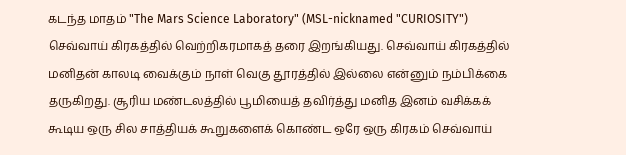கடந்த மாதம் "The Mars Science Laboratory" (MSL-nicknamed "CURIOSITY") செவ்வாய் கிரகத்தில் வெற்றிகரமாகத் தரை இறங்கியது. செவ்வாய் கிரகத்தில் மனிதன் காலடி வைக்கும் நாள் வெகு தூரத்தில் இல்லை என்னும் நம்பிக்கை தருகிறது. சூரிய மண்டலத்தில் பூமியைத் தவிர்த்து மனித இனம் வசிக்கக் கூடிய ஒரு சில சாத்தியக் கூறுகளைக் கொண்ட ஒரே ஒரு கிரகம் செவ்வாய்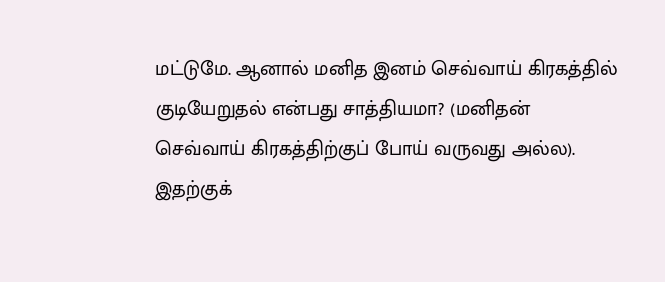மட்டுமே. ஆனால் மனித இனம் செவ்வாய் கிரகத்தில் குடியேறுதல் என்பது சாத்தியமா? (மனிதன் செவ்வாய் கிரகத்திற்குப் போய் வருவது அல்ல). இதற்குக்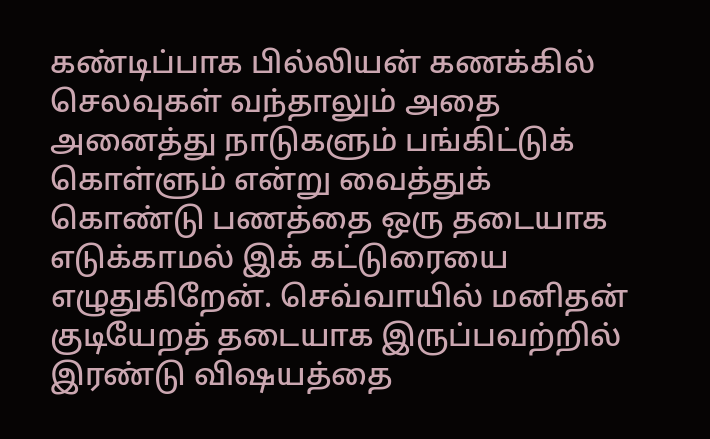கண்டிப்பாக பில்லியன் கணக்கில் செலவுகள் வந்தாலும் அதை அனைத்து நாடுகளும் பங்கிட்டுக் கொள்ளும் என்று வைத்துக் கொண்டு பணத்தை ஒரு தடையாக எடுக்காமல் இக் கட்டுரையை எழுதுகிறேன். செவ்வாயில் மனிதன் குடியேறத் தடையாக இருப்பவற்றில் இரண்டு விஷயத்தை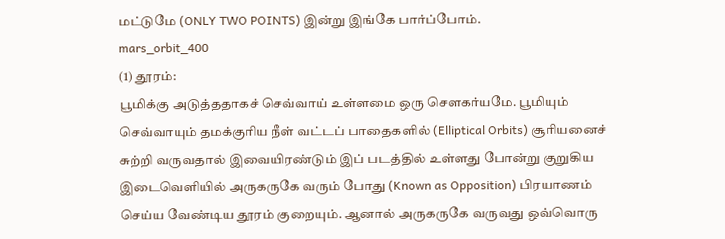மட்டுமே (ONLY TWO POINTS) இன்று இங்கே பார்ப்போம்.
mars_orbit_400
(1) தூரம்:
பூமிக்கு அடுத்ததாகச் செவ்வாய் உள்ளமை ஒரு சௌகர்யமே. பூமியும் செவ்வாயும் தமக்குரிய நீள் வட்டப் பாதைகளில் (Elliptical Orbits) சூரியனைச் சுற்றி வருவதால் இவையிரண்டும் இப் படத்தில் உள்ளது போன்று குறுகிய இடைவெளியில் அருகருகே வரும் போது (Known as Opposition) பிரயாணம் செய்ய வேண்டிய தூரம் குறையும். ஆனால் அருகருகே வருவது ஒவ்வொரு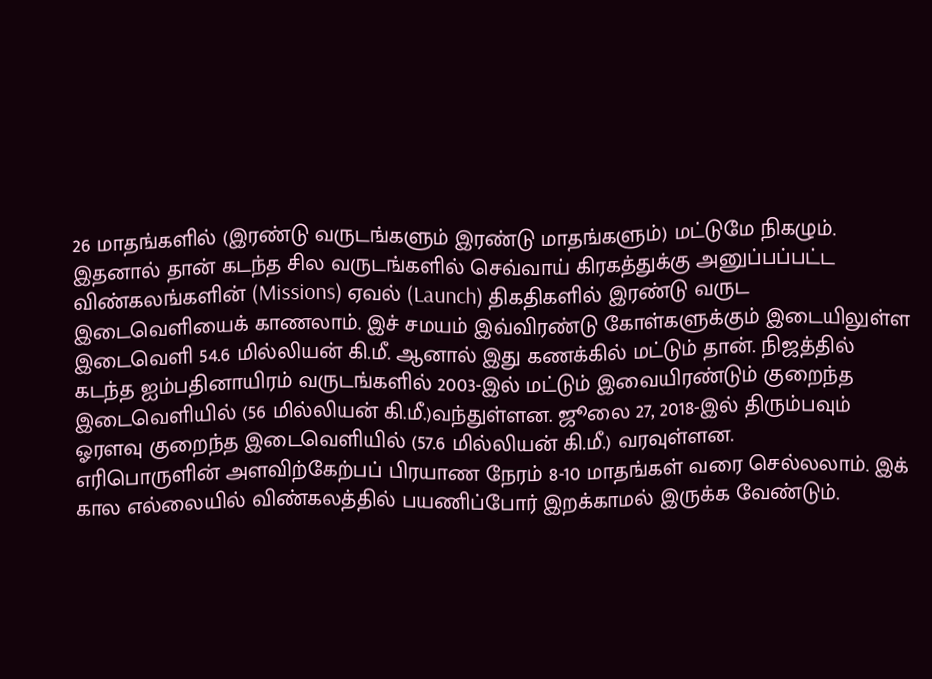26 மாதங்களில் (இரண்டு வருடங்களும் இரண்டு மாதங்களும்) மட்டுமே நிகழும். இதனால் தான் கடந்த சில வருடங்களில் செவ்வாய் கிரகத்துக்கு அனுப்பப்பட்ட விண்கலங்களின் (Missions) ஏவல் (Launch) திகதிகளில் இரண்டு வருட இடைவெளியைக் காணலாம். இச் சமயம் இவ்விரண்டு கோள்களுக்கும் இடையிலுள்ள இடைவெளி 54.6 மில்லியன் கி.மீ. ஆனால் இது கணக்கில் மட்டும் தான். நிஜத்தில் கடந்த ஐம்பதினாயிரம் வருடங்களில் 2003-இல் மட்டும் இவையிரண்டும் குறைந்த இடைவெளியில் (56 மில்லியன் கி.மீ.)வந்துள்ளன. ஜூலை 27, 2018-இல் திரும்பவும் ஓரளவு குறைந்த இடைவெளியில் (57.6 மில்லியன் கி.மீ.) வரவுள்ளன.
எரிபொருளின் அளவிற்கேற்பப் பிரயாண நேரம் 8-10 மாதங்கள் வரை செல்லலாம். இக் கால எல்லையில் விண்கலத்தில் பயணிப்போர் இறக்காமல் இருக்க வேண்டும்.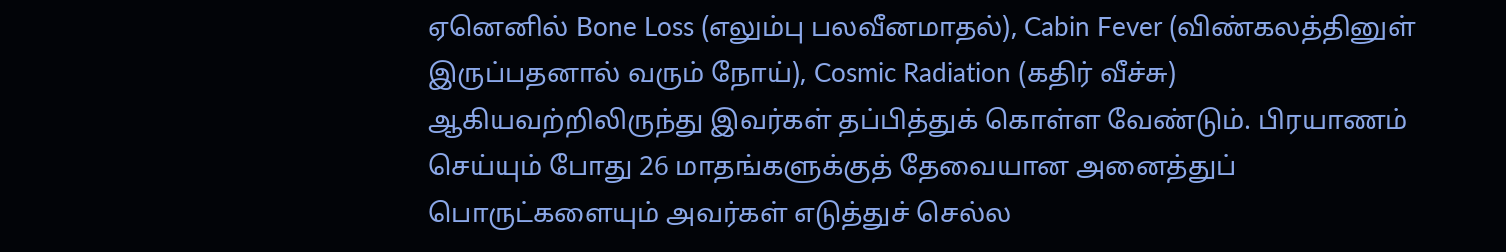ஏனெனில் Bone Loss (எலும்பு பலவீனமாதல்), Cabin Fever (விண்கலத்தினுள் இருப்பதனால் வரும் நோய்), Cosmic Radiation (கதிர் வீச்சு) ஆகியவற்றிலிருந்து இவர்கள் தப்பித்துக் கொள்ள வேண்டும். பிரயாணம் செய்யும் போது 26 மாதங்களுக்குத் தேவையான அனைத்துப் பொருட்களையும் அவர்கள் எடுத்துச் செல்ல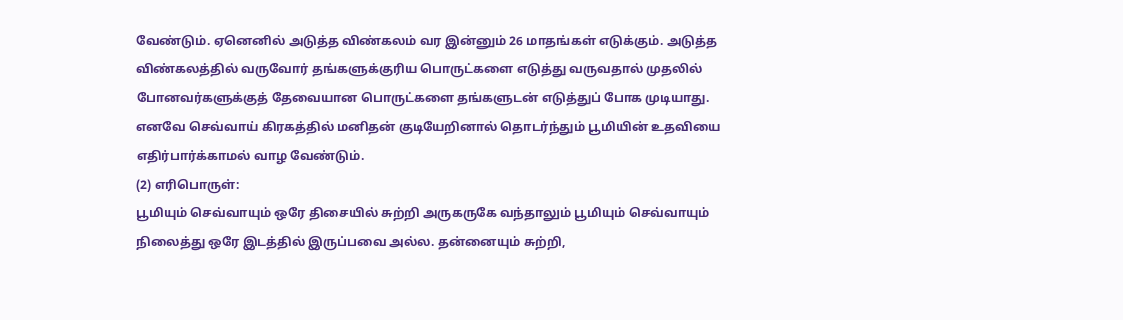வேண்டும். ஏனெனில் அடுத்த விண்கலம் வர இன்னும் 26 மாதங்கள் எடுக்கும். அடுத்த விண்கலத்தில் வருவோர் தங்களுக்குரிய பொருட்களை எடுத்து வருவதால் முதலில் போனவர்களுக்குத் தேவையான பொருட்களை தங்களுடன் எடுத்துப் போக முடியாது. எனவே செவ்வாய் கிரகத்தில் மனிதன் குடியேறினால் தொடர்ந்தும் பூமியின் உதவியை எதிர்பார்க்காமல் வாழ வேண்டும்.
(2) எரிபொருள்:
பூமியும் செவ்வாயும் ஒரே திசையில் சுற்றி அருகருகே வந்தாலும் பூமியும் செவ்வாயும் நிலைத்து ஒரே இடத்தில் இருப்பவை அல்ல. தன்னையும் சுற்றி,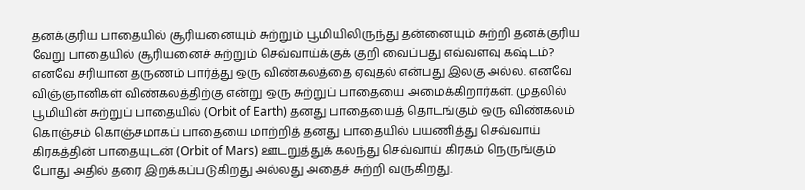தனக்குரிய பாதையில் சூரியனையும் சுற்றும் பூமியிலிருந்து தன்னையும் சுற்றி தனக்குரிய வேறு பாதையில் சூரியனைச் சுற்றும் செவ்வாய்க்குக் குறி வைப்பது எவ்வளவு கஷ்டம்? எனவே சரியான தருணம் பார்த்து ஒரு விண்கலத்தை ஏவுதல் என்பது இலகு அல்ல. எனவே விஞ்ஞானிகள் விண்கலத்திற்கு என்று ஒரு சுற்றுப் பாதையை அமைக்கிறார்கள். முதலில் பூமியின் சுற்றுப் பாதையில் (Orbit of Earth) தனது பாதையைத் தொடங்கும் ஒரு விண்கலம் கொஞ்சம் கொஞ்சமாகப் பாதையை மாற்றித் தனது பாதையில் பயணித்து செவ்வாய் கிரகத்தின் பாதையுடன் (Orbit of Mars) ஊடறுத்துக் கலந்து செவ்வாய் கிரகம் நெருங்கும் போது அதில் தரை இறக்கப்படுகிறது அல்லது அதைச் சுற்றி வருகிறது.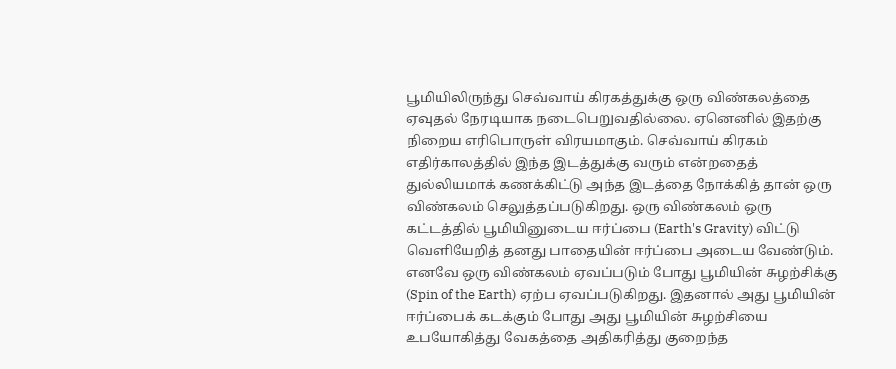பூமியிலிருந்து செவ்வாய் கிரகத்துக்கு ஒரு விண்கலத்தை ஏவுதல் நேரடியாக நடைபெறுவதில்லை. ஏனெனில் இதற்கு நிறைய எரிபொருள் விரயமாகும். செவ்வாய் கிரகம் எதிர்காலத்தில் இந்த இடத்துக்கு வரும் என்றதைத் துல்லியமாக் கணக்கிட்டு அந்த இடத்தை நோக்கித் தான் ஒரு விண்கலம் செலுத்தப்படுகிறது. ஒரு விண்கலம் ஒரு கட்டத்தில் பூமியினுடைய ஈர்ப்பை (Earth's Gravity) விட்டு வெளியேறித் தனது பாதையின் ஈர்ப்பை அடைய வேண்டும். எனவே ஒரு விண்கலம் ஏவப்படும் போது பூமியின் சுழற்சிக்கு (Spin of the Earth) ஏற்ப ஏவப்படுகிறது. இதனால் அது பூமியின் ஈர்ப்பைக் கடக்கும் போது அது பூமியின் சுழற்சியை உபயோகித்து வேகத்தை அதிகரித்து குறைந்த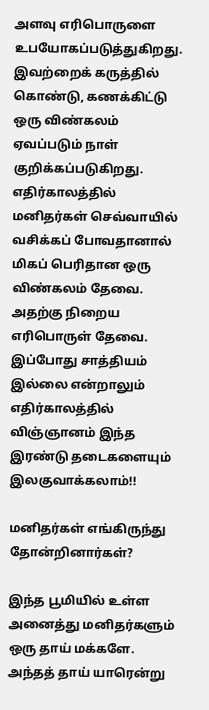அளவு எரிபொருளை உபயோகப்படுத்துகிறது. இவற்றைக் கருத்தில் கொண்டு, கணக்கிட்டு ஒரு விண்கலம் ஏவப்படும் நாள் குறிக்கப்படுகிறது. எதிர்காலத்தில் மனிதர்கள் செவ்வாயில் வசிக்கப் போவதானால் மிகப் பெரிதான ஒரு விண்கலம் தேவை. அதற்கு நிறைய எரிபொருள் தேவை.
இப்போது சாத்தியம் இல்லை என்றாலும் எதிர்காலத்தில் விஞ்ஞானம் இந்த இரண்டு தடைகளையும் இலகுவாக்கலாம்!!

மனிதர்கள் எங்கிருந்து தோன்றினார்கள்?

இந்த பூமியில் உள்ள அனைத்து மனிதர்களும் ஒரு தாய் மக்களே.
அந்தத் தாய் யாரென்று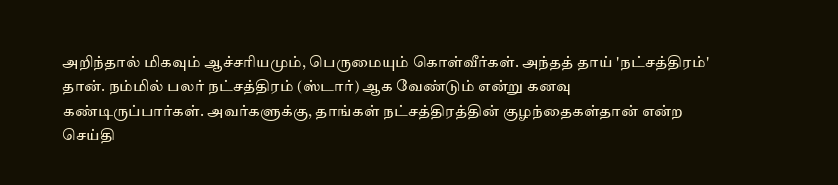அறிந்தால் மிகவும் ஆச்சரியமும், பெருமையும் கொள்வீர்கள். அந்தத் தாய் 'நட்சத்திரம்' தான். நம்மில் பலர் நட்சத்திரம் (ஸ்டார்) ஆக வேண்டும் என்று கனவு கண்டிருப்பார்கள். அவர்களுக்கு, தாங்கள் நட்சத்திரத்தின் குழந்தைகள்தான் என்ற செய்தி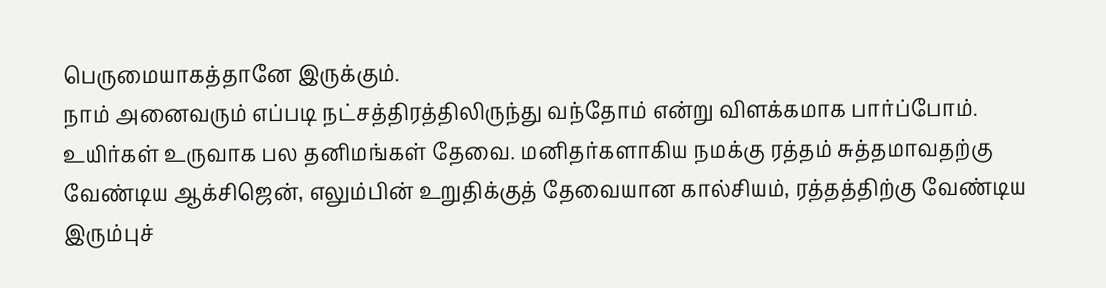பெருமையாகத்தானே இருக்கும்.
நாம் அனைவரும் எப்படி நட்சத்திரத்திலிருந்து வந்தோம் என்று விளக்கமாக பார்ப்போம்.
உயிர்கள் உருவாக பல தனிமங்கள் தேவை. மனிதர்களாகிய நமக்கு ரத்தம் சுத்தமாவதற்கு வேண்டிய ஆக்சிஜென், எலும்பின் உறுதிக்குத் தேவையான கால்சியம், ரத்தத்திற்கு வேண்டிய இரும்புச்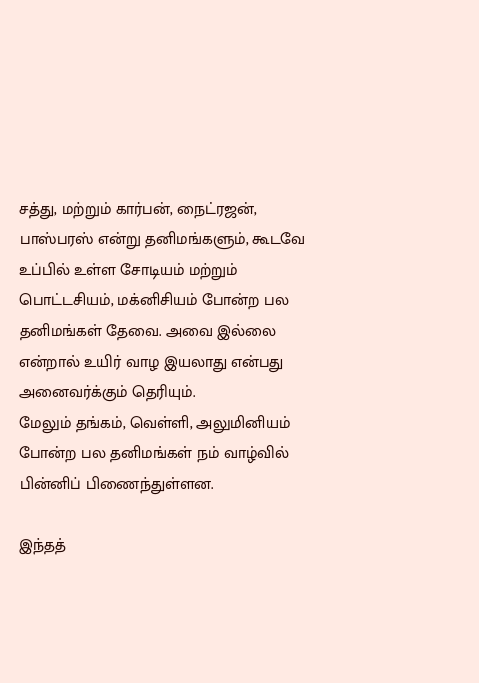சத்து, மற்றும் கார்பன், நைட்ரஜன், பாஸ்பரஸ் என்று தனிமங்களும், கூடவே உப்பில் உள்ள சோடியம் மற்றும் பொட்டசியம், மக்னிசியம் போன்ற பல தனிமங்கள் தேவை. அவை இல்லை என்றால் உயிர் வாழ இயலாது என்பது அனைவர்க்கும் தெரியும்.
மேலும் தங்கம், வெள்ளி, அலுமினியம் போன்ற பல தனிமங்கள் நம் வாழ்வில் பின்னிப் பிணைந்துள்ளன.

இந்தத்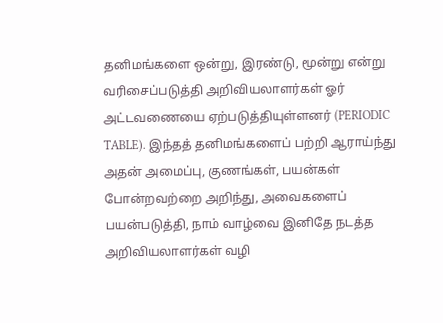தனிமங்களை ஒன்று, இரண்டு, மூன்று என்று வரிசைப்படுத்தி அறிவியலாளர்கள் ஓர் அட்டவணையை ஏற்படுத்தியுள்ளனர் (PERIODIC TABLE). இந்தத் தனிமங்களைப் பற்றி ஆராய்ந்து அதன் அமைப்பு, குணங்கள், பயன்கள் போன்றவற்றை அறிந்து, அவைகளைப் பயன்படுத்தி, நாம் வாழ்வை இனிதே நடத்த அறிவியலாளர்கள் வழி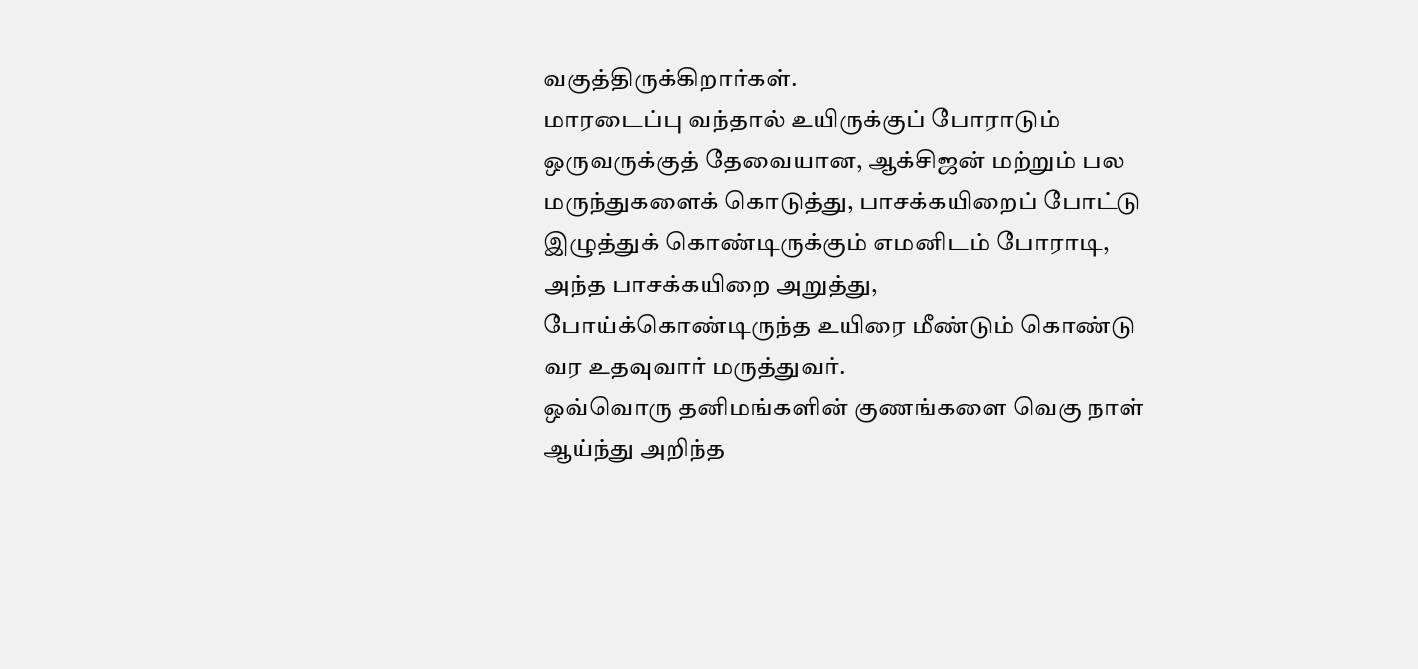வகுத்திருக்கிறார்கள்.
மாரடைப்பு வந்தால் உயிருக்குப் போராடும் ஒருவருக்குத் தேவையான, ஆக்சிஜன் மற்றும் பல மருந்துகளைக் கொடுத்து, பாசக்கயிறைப் போட்டு இழுத்துக் கொண்டிருக்கும் எமனிடம் போராடி, அந்த பாசக்கயிறை அறுத்து, போய்க்கொண்டிருந்த உயிரை மீண்டும் கொண்டு வர உதவுவார் மருத்துவர்.
ஒவ்வொரு தனிமங்களின் குணங்களை வெகு நாள் ஆய்ந்து அறிந்த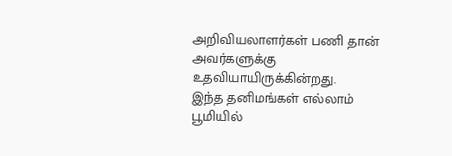அறிவியலாளர்கள் பணி தான் அவர்களுக்கு உதவியாயிருக்கின்றது.
இந்த தனிமங்கள் எல்லாம் பூமியில்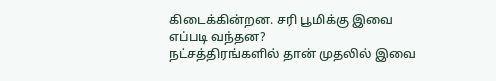கிடைக்கின்றன. சரி பூமிக்கு இவை எப்படி வந்தன?
நட்சத்திரங்களில் தான் முதலில் இவை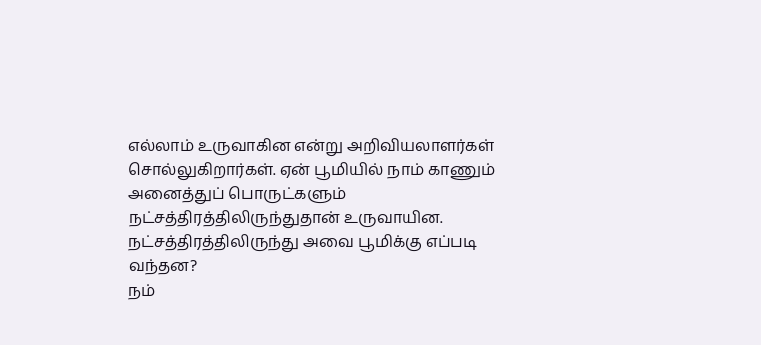எல்லாம் உருவாகின என்று அறிவியலாளர்கள் சொல்லுகிறார்கள். ஏன் பூமியில் நாம் காணும் அனைத்துப் பொருட்களும் நட்சத்திரத்திலிருந்துதான் உருவாயின. நட்சத்திரத்திலிருந்து அவை பூமிக்கு எப்படி வந்தன?
நம்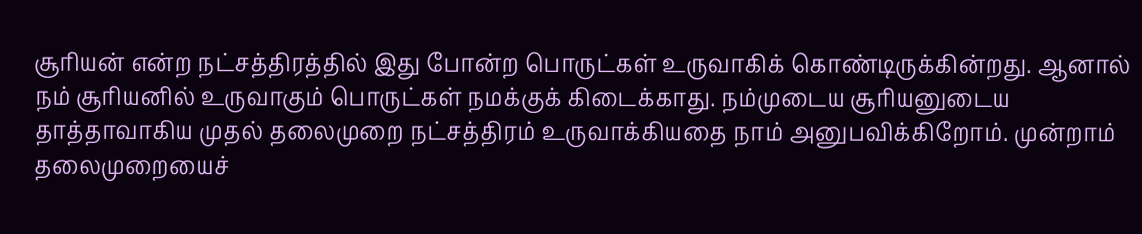சூரியன் என்ற நட்சத்திரத்தில் இது போன்ற பொருட்கள் உருவாகிக் கொண்டிருக்கின்றது. ஆனால் நம் சூரிய‌னில் உருவாகும் பொருட்கள் நமக்குக் கிடைக்காது. நம்முடைய சூரியனுடைய தாத்தாவாகிய முதல் தலைமுறை நட்சத்திரம் உருவாக்கியதை நாம் அனுபவிக்கிறோம். முன்றாம் தலைமுறையைச்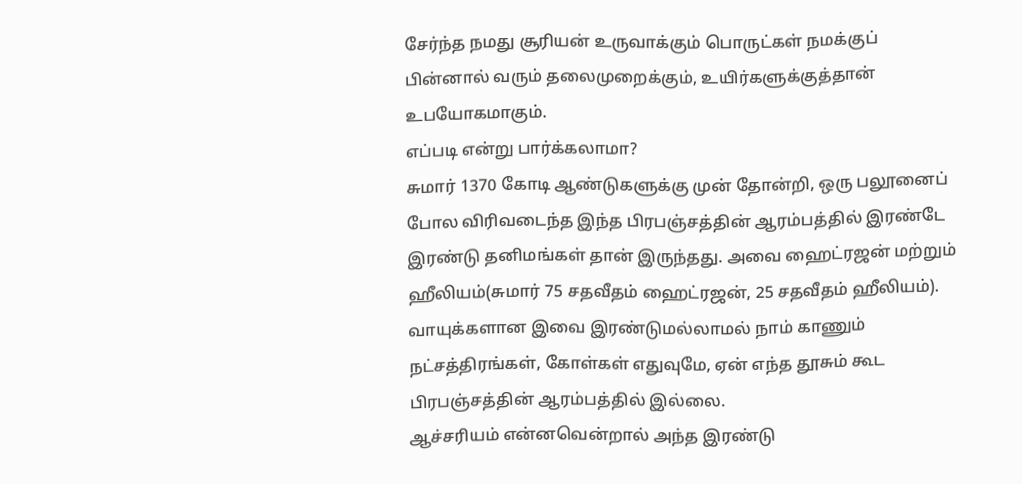சேர்ந்த நமது சூரியன் உருவாக்கும் பொருட்கள் நமக்குப் பின்னால் வரும் தலைமுறைக்கும், உயிர்களுக்குத்தான் உபயோகமாகும்.
எப்படி என்று பார்க்கலாமா?
சுமார் 1370 கோடி ஆண்டுகளுக்கு முன் தோன்றி, ஒரு பலூனைப் போல விரிவடைந்த இந்த பிரபஞ்சத்தின் ஆரம்பத்தில் இரண்டே இரண்டு தனிமங்கள் தான் இருந்தது. அவை ஹைட்ரஜன் மற்றும் ஹீலியம்(சுமார் 75 சதவீதம் ஹைட்ரஜன், 25 சதவீதம் ஹீலியம்). வாயுக்களான இவை இரண்டுமல்லாமல் நாம் காணும் நட்சத்திரங்கள், கோள்கள் எதுவுமே, ஏன் எந்த தூசும் கூட பிரபஞ்சத்தின் ஆரம்பத்தில் இல்லை.
ஆச்சரியம் என்னவென்றால் அந்த இரண்டு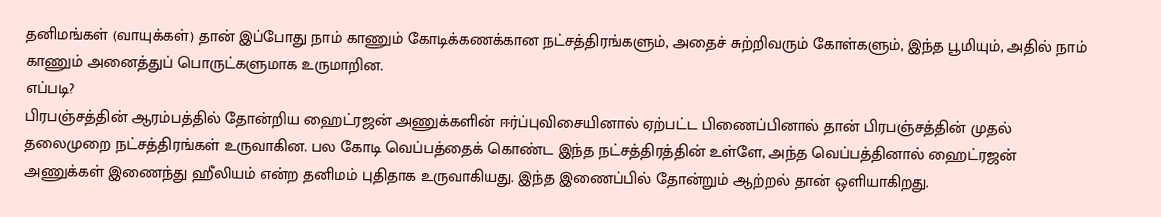தனிமங்கள் (வாயுக்கள்) தான் இப்போது நாம் காணும் கோடிக்கணக்கான நட்சத்திரங்களும், அதைச் சுற்றிவரும் கோள்களும், இந்த பூமியும், அதில் நாம் காணும் அனைத்துப் பொருட்களுமாக உருமாறின.
எப்படி?
பிரபஞ்சத்தின் ஆரம்பத்தில் தோன்றிய ஹைட்ரஜன் அணுக்களின் ஈர்ப்புவிசையினால் ஏற்பட்ட பிணைப்பினால் தான் பிரபஞ்சத்தின் முதல் தலைமுறை நட்சத்திரங்கள் உருவாகின. பல கோடி வெப்பத்தைக் கொண்ட இந்த நட்சத்திரத்தின் உள்ளே, அந்த வெப்பத்தினால் ஹைட்ரஜன் அணுக்கள் இணைந்து ஹீலியம் என்ற தனிமம் புதிதாக உருவாகியது. இந்த இணைப்பில் தோன்றும் ஆற்றல் தான் ஒளியாகிறது.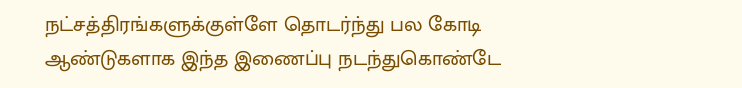நட்சத்திரங்களுக்குள்ளே தொடர்ந்து பல கோடி ஆண்டுகளாக இந்த இணைப்பு நடந்துகொண்டே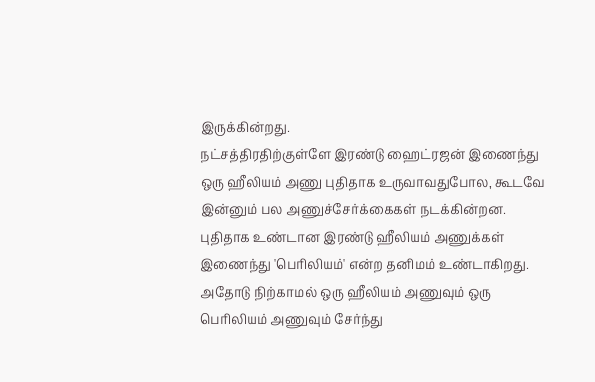இருக்கின்றது.
நட்சத்திரதிற்குள்ளே இரண்டு ஹைட்ரஜன் இணைந்து ஒரு ஹீலியம் அணு புதிதாக உருவாவதுபோல, கூடவே இன்னும் பல அணுச்சேர்க்கைகள் நடக்கின்றன. புதிதாக உண்டான இரண்டு ஹீலியம் அணுக்கள் இணைந்து 'பெரிலியம்' என்ற தனிமம் உண்டாகிறது. அதோடு நிற்காமல் ஒரு ஹீலியம் அணுவும் ஒரு பெரிலியம் அணுவும் சேர்ந்து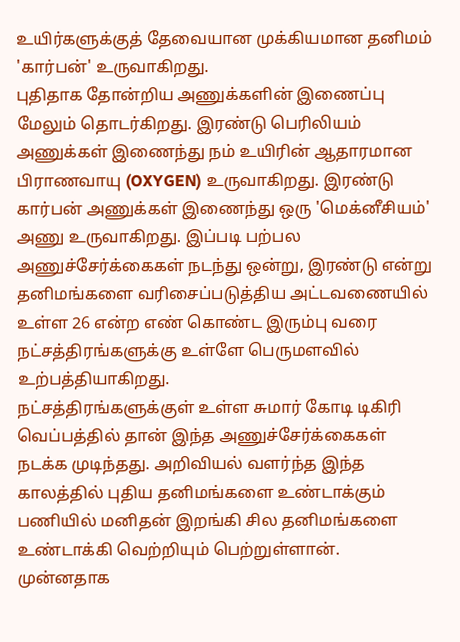உயிர்களுக்குத் தேவையான முக்கியமான தனிமம் 'கார்பன்' உருவாகிறது.
புதிதாக தோன்றிய அணுக்களின் இணைப்பு மேலும் தொடர்கிறது. இரண்டு பெரிலியம் அணுக்கள் இணைந்து நம் உயிரின் ஆதாரமான பிராணவாயு (OXYGEN) உருவாகிறது. இரண்டு கார்பன் அணுக்கள் இணைந்து ஒரு 'மெக்னீசியம்' அணு உருவாகிறது. இப்படி பற்பல அணுச்சேர்க்கைகள் நடந்து ஒன்று, இரண்டு என்று தனிமங்களை வரிசைப்படுத்திய அட்டவணையில் உள்ள 26 என்ற எண் கொண்ட இரும்பு வரை நட்சத்திரங்களுக்கு உள்ளே பெருமளவில் உற்பத்தியாகிறது.
நட்சத்திரங்களுக்குள் உள்ள சுமார் கோடி டிகிரி வெப்பத்தில் தான் இந்த அணுச்சேர்க்கைகள் நடக்க முடிந்தது. அறிவியல் வளர்ந்த இந்த காலத்தில் புதிய தனிமங்களை உண்டாக்கும் பணியில் மனிதன் இறங்கி சில தனிமங்களை உண்டாக்கி வெற்றியும் பெற்றுள்ளான். முன்னதாக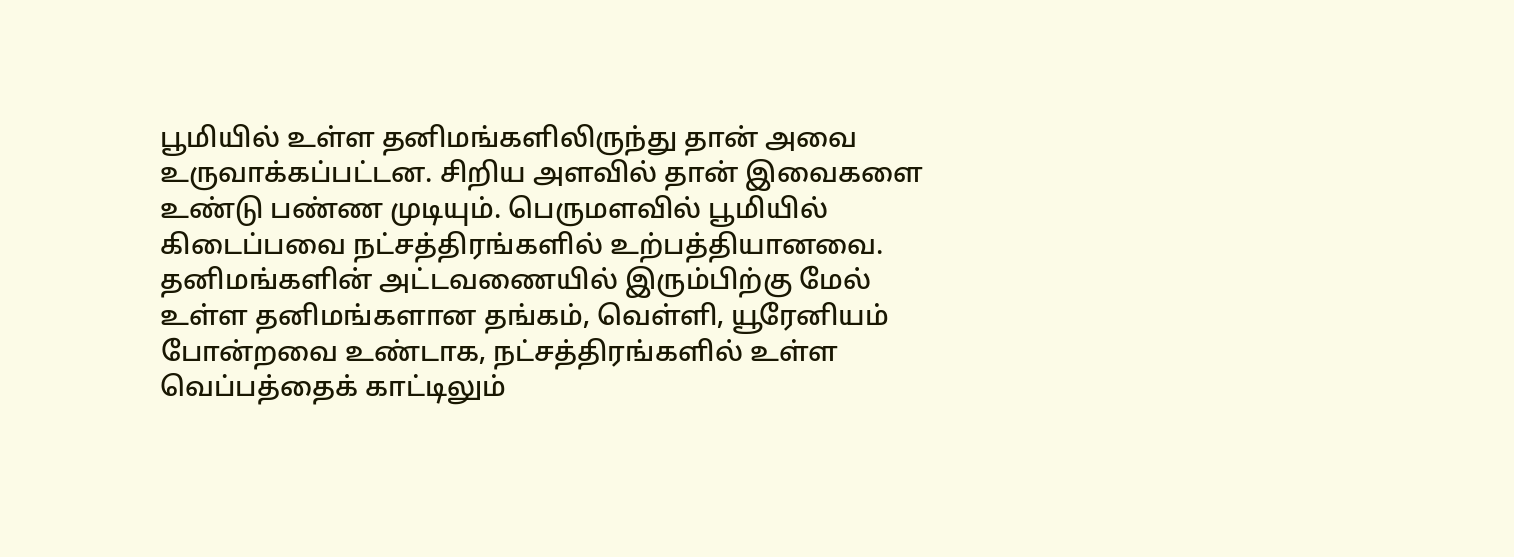பூமியில் உள்ள தனிமங்களிலிருந்து தான் அவை உருவாக்கப்பட்டன. சிறிய அளவில் தான் இவைகளை உண்டு பண்ண முடியும். பெருமளவில் பூமியில் கிடைப்பவை நட்சத்திரங்களில் உற்பத்தியானவை.
தனிமங்களின் அட்டவணையில் இரும்பிற்கு மேல் உள்ள தனிமங்களான தங்கம், வெள்ளி, யூரேனியம் போன்றவை உண்டாக, நட்சத்திரங்களில் உள்ள வெப்பத்தைக் காட்டிலும்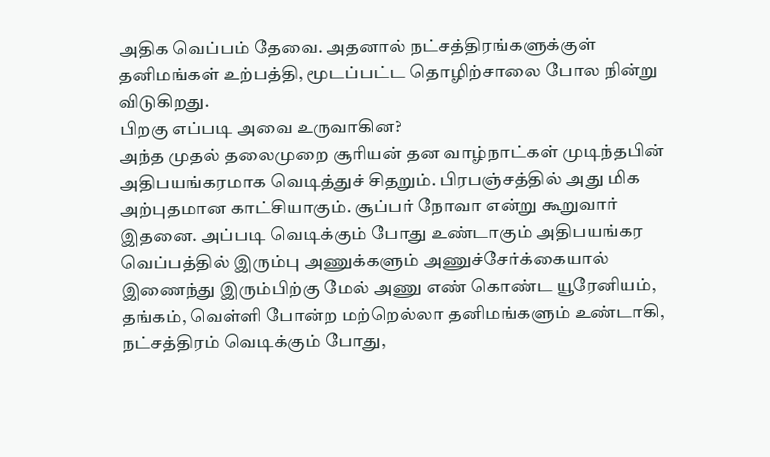அதிக வெப்பம் தேவை. அதனால் நட்சத்திரங்களுக்குள் தனிமங்கள் உற்பத்தி, மூடப்பட்ட தொழிற்சாலை போல நின்று விடுகிறது.
பிறகு எப்படி அவை உருவாகின?
அந்த முதல் தலைமுறை சூரியன் தன வாழ்நாட்கள் முடிந்தபின் அதிபயங்கரமாக வெடித்துச் சிதறும். பிரபஞ்சத்தில் அது மிக அற்புதமான காட்சியாகும். சூப்பர் நோவா என்று கூறுவார் இதனை. அப்படி வெடிக்கும் போது உண்டாகும் அதிபயங்கர வெப்பத்தில் இரும்பு அணுக்களும் அணுச்சேர்க்கையால் இணைந்து இரும்பிற்கு மேல் அணு எண் கொண்ட யூரேனியம், தங்கம், வெள்ளி போன்ற மற்றெல்லா தனிமங்களும் உண்டாகி, நட்சத்திரம் வெடிக்கும் போது,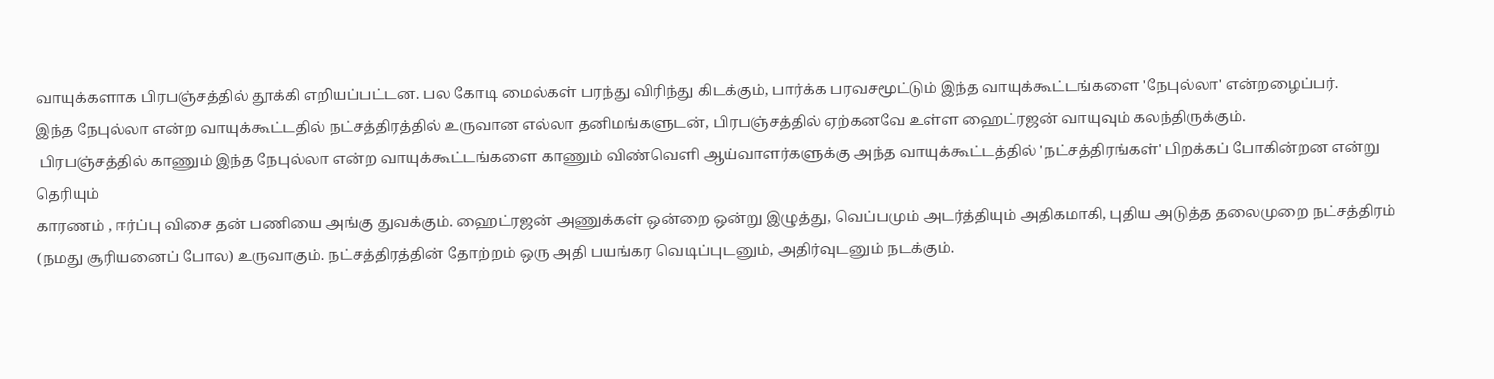வாயுக்களாக பிரபஞ்சத்தில் தூக்கி எறியப்பட்டன. பல கோடி மைல்கள் பரந்து விரிந்து கிடக்கும், பார்க்க பரவசமூட்டும் இந்த வாயுக்கூட்டங்களை 'நேபுல்லா' என்றழைப்பர்.
இந்த நேபுல்லா என்ற வாயுக்கூட்டதில் நட்சத்திரத்தில் உருவான எல்லா தனிமங்களுடன், பிரபஞ்சத்தில் ஏற்கனவே உள்ள ஹைட்ரஜன் வாயுவும் கலந்திருக்கும்.
 பிரபஞ்சத்தில் காணும் இந்த நேபுல்லா என்ற வாயுக்கூட்டங்களை காணும் விண்வெளி ஆய்வாளர்களுக்கு அந்த வாயுக்கூட்டத்தில் 'நட்சத்திரங்கள்' பிறக்கப் போகின்றன என்று தெரியும்
காரணம் , ஈர்ப்பு விசை தன் பணியை அங்கு துவக்கும். ஹைட்ரஜன் அணுக்கள் ஒன்றை ஒன்று இழுத்து, வெப்பமும் அடர்த்தியும் அதிகமாகி, புதிய அடுத்த தலைமுறை நட்சத்திரம் (நமது சூரியனைப் போல) உருவாகும். நட்சத்திரத்தின் தோற்றம் ஒரு அதி பயங்கர வெடிப்புடனும், அதிர்வுடனும் நடக்கும்.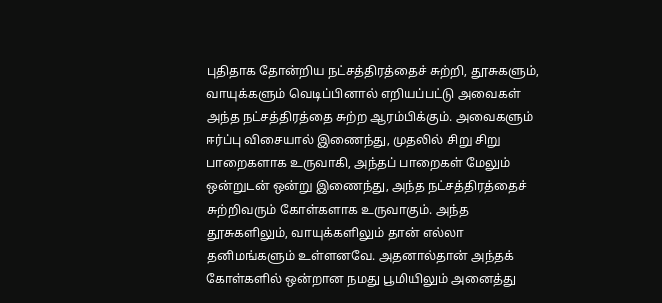புதிதாக தோன்றிய நட்சத்திரத்தைச் சுற்றி, தூசுகளும், வாயுக்களும் வெடிப்பினால் எறியப்பட்டு அவைகள் அந்த நட்சத்திரத்தை சுற்ற ஆரம்பிக்கும். அவைகளும் ஈர்ப்பு விசையால் இணைந்து, முதலில் சிறு சிறு பாறைகளாக உருவாகி, அந்தப் பாறைகள் மேலும் ஒன்றுடன் ஒன்று இணைந்து, அந்த நட்சத்திரத்தைச் சுற்றிவரும் கோள்களாக உருவாகும். அந்த தூசுகளிலும், வாயுக்களிலும் தான் எல்லா தனிமங்களும் உள்ளனவே. அதனால்தான் அந்தக் கோள்களில் ஒன்றான நமது பூமியிலும் அனைத்து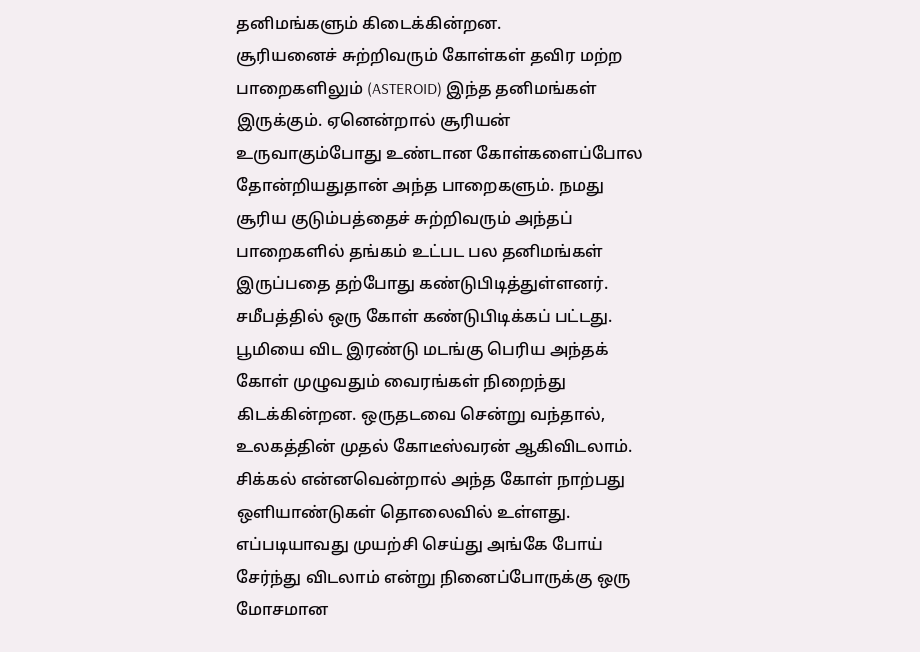தனிமங்களும் கிடைக்கின்றன.
சூரியனைச் சுற்றிவரும் கோள்கள் தவிர மற்ற பாறைகளிலும் (ASTEROID) இந்த தனிமங்கள் இருக்கும். ஏனென்றால் சூரியன் உருவாகும்போது உண்டான கோள்களைப்போல தோன்றியதுதான் அந்த பாறைகளும். நமது சூரிய குடும்பத்தைச் சுற்றிவரும் அந்தப் பாறைகளில் தங்கம் உட்பட பல தனிமங்கள் இருப்பதை தற்போது கண்டுபிடித்துள்ளனர்.
சமீபத்தில் ஒரு கோள் கண்டுபிடிக்கப் பட்டது. பூமியை விட இரண்டு மடங்கு பெரிய அந்தக் கோள் முழுவதும் வைரங்கள் நிறைந்து கிடக்கின்றன. ஒருதடவை சென்று வந்தால், உலகத்தின் முதல் கோடீஸ்வரன் ஆகிவிடலாம். சிக்கல் என்னவென்றால் அந்த கோள் நாற்பது ஒளியாண்டுகள் தொலைவில் உள்ளது. எப்படியாவது முயற்சி செய்து அங்கே போய் சேர்ந்து விடலாம் என்று நினைப்போருக்கு ஒரு மோசமான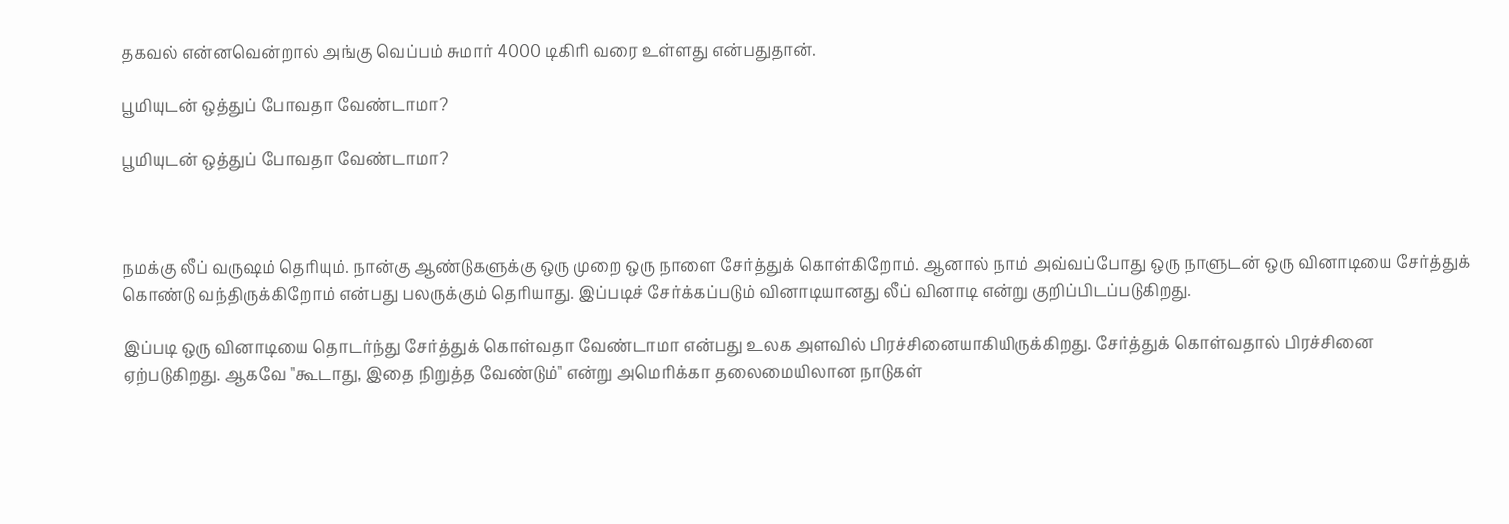தகவல் என்னவென்றால் அங்கு வெப்பம் சுமார் 4000 டிகிரி வரை உள்ளது என்பதுதான்.

பூமியுடன் ஒத்துப் போவதா வேண்டாமா?

பூமியுடன் ஒத்துப் போவதா வேண்டாமா?



நமக்கு லீப் வருஷம் தெரியும். நான்கு ஆண்டுகளுக்கு ஒரு முறை ஒரு நாளை சேர்த்துக் கொள்கிறோம். ஆனால் நாம் அவ்வப்போது ஒரு நாளுடன் ஒரு வினாடியை சேர்த்துக் கொண்டு வந்திருக்கிறோம் என்பது பலருக்கும் தெரியாது. இப்படிச் சேர்க்கப்படும் வினாடியானது லீப் வினாடி என்று குறிப்பிடப்படுகிறது.

இப்படி ஒரு வினாடியை தொடர்ந்து சேர்த்துக் கொள்வதா வேண்டாமா என்பது உலக அளவில் பிரச்சினையாகியிருக்கிறது. சேர்த்துக் கொள்வதால் பிரச்சினை ஏற்படுகிறது. ஆகவே "கூடாது, இதை நிறுத்த வேண்டும்" என்று அமெரிக்கா தலைமையிலான நாடுகள்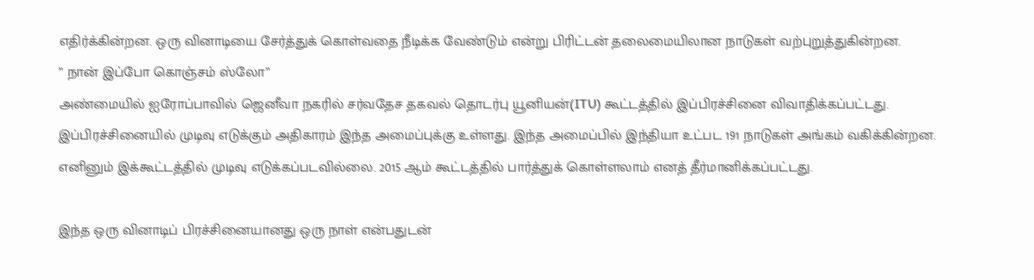எதிர்க்கின்றன. ஒரு வினாடியை சேர்த்துக் கொள்வதை நீடிக்க வேண்டும் என்று பிரிட்டன் தலைமையிலான நாடுகள் வற்புறுத்துகின்றன.
” நான் இப்போ கொஞ்சம் ஸ்லோ”
அண்மையில் ஐரோப்பாவில் ஜெனீவா நகரில் சர்வதேச தகவல் தொடர்பு யூனியன்(ITU) கூட்டத்தில் இப்பிரச்சினை விவாதிக்கப்பட்டது. இப்பிரச்சினையில் முடிவு எடுக்கும் அதிகாரம் இந்த அமைப்புக்கு உள்ளது. இந்த அமைப்பில் இந்தியா உட்பட 191 நாடுகள் அங்கம் வகிக்கின்றன. எனினும் இக்கூட்டத்தில் முடிவு எடுக்கப்படவில்லை. 2015 ஆம் கூட்டத்தில் பார்த்துக் கொள்ளலாம் எனத் தீர்மானிக்கப்பட்டது.

இந்த ஒரு வினாடிப் பிரச்சினையானது ஒரு நாள் என்பதுடன்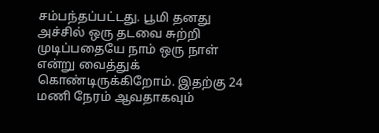சம்பந்தப்பட்டது. பூமி தனது அச்சில் ஒரு தடவை சுற்றி முடிப்பதையே நாம் ஒரு நாள் என்று வைத்துக் கொண்டிருக்கிறோம். இதற்கு 24 மணி நேரம் ஆவதாகவும்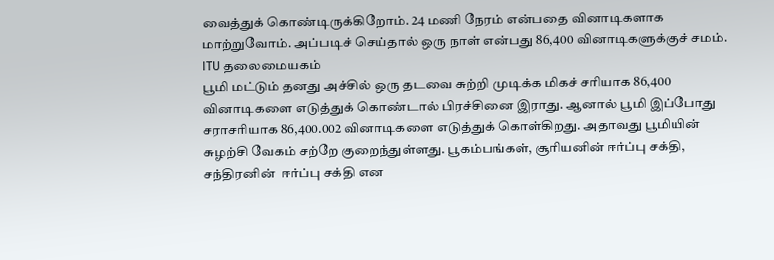வைத்துக் கொண்டிருக்கிறோம். 24 மணி நேரம் என்பதை வினாடிகளாக மாற்றுவோம். அப்படிச் செய்தால் ஒரு நாள் என்பது 86,400 வினாடிகளுக்குச் சமம்.
ITU தலைமையகம்
பூமி மட்டும் தனது அச்சில் ஒரு தடவை சுற்றி முடிக்க மிகச் சரியாக 86,400 வினாடிகளை எடுத்துக் கொண்டால் பிரச்சினை இராது. ஆனால் பூமி இப்போது சராசரியாக 86,400.002 வினாடிகளை எடுத்துக் கொள்கிறது. அதாவது பூமியின் சுழற்சி வேகம் சற்றே குறைந்துள்ளது. பூகம்பங்கள், சூரியனின் ஈர்ப்பு சக்தி, சந்திரனின்  ஈர்ப்பு சக்தி என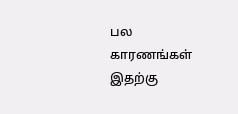பல காரணங்கள் இதற்கு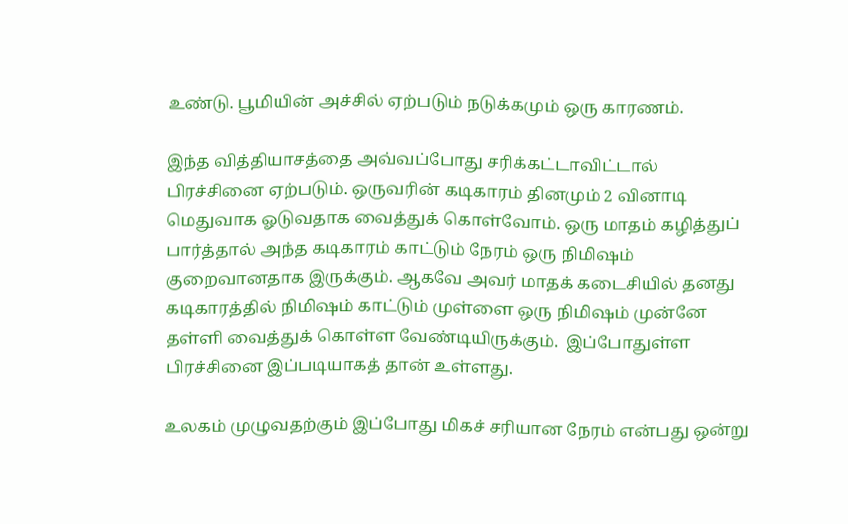உண்டு. பூமியின் அச்சில் ஏற்படும் நடுக்கமும் ஒரு காரணம்.

இந்த வித்தியாசத்தை அவ்வப்போது சரிக்கட்டாவிட்டால் பிரச்சினை ஏற்படும். ஒருவரின் கடிகாரம் தினமும் 2 வினாடி மெதுவாக ஓடுவதாக வைத்துக் கொள்வோம். ஒரு மாதம் கழித்துப் பார்த்தால் அந்த கடிகாரம் காட்டும் நேரம் ஒரு நிமிஷம் குறைவானதாக இருக்கும். ஆகவே அவர் மாதக் கடைசியில் தனது கடிகாரத்தில் நிமிஷம் காட்டும் முள்ளை ஒரு நிமிஷம் முன்னே தள்ளி வைத்துக் கொள்ள வேண்டியிருக்கும்.  இப்போதுள்ள பிரச்சினை இப்படியாகத் தான் உள்ளது.

உலகம் முழுவதற்கும் இப்போது மிகச் சரியான நேரம் என்பது ஒன்று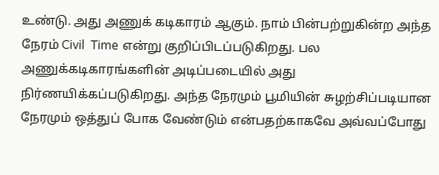உண்டு. அது அணுக் கடிகாரம் ஆகும். நாம் பின்பற்றுகின்ற அந்த நேரம் Civil  Time என்று குறிப்பிடப்படுகிறது. பல அணுக்கடிகாரங்களின் அடிப்படையில் அது நிர்ணயிக்கப்படுகிறது. அந்த நேரமும் பூமியின் சுழற்சிப்படியான நேரமும் ஒத்துப் போக வேண்டும் என்பதற்காகவே அவ்வப்போது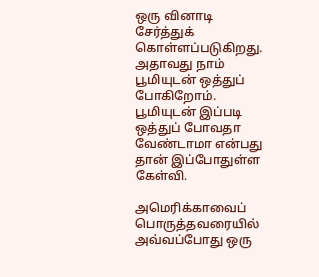ஒரு வினாடி சேர்த்துக் கொள்ளப்படுகிறது. அதாவது நாம் பூமியுடன் ஒத்துப் போகிறோம். பூமியுடன் இப்படி ஒத்துப் போவதா வேண்டாமா என்பது தான் இப்போதுள்ள கேள்வி.

அமெரிக்காவைப் பொருத்தவரையில் அவ்வப்போது ஒரு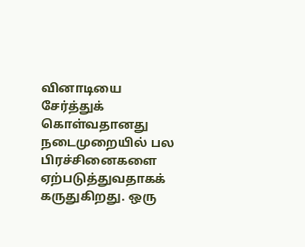வினாடியை சேர்த்துக் கொள்வதானது நடைமுறையில் பல பிரச்சினைகளை ஏற்படுத்துவதாகக் கருதுகிறது. ஒரு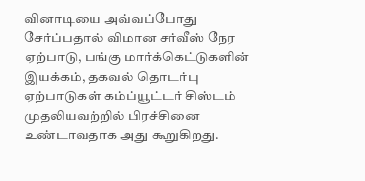வினாடியை அவ்வப்போது சேர்ப்பதால் விமான சர்வீஸ் நேர ஏற்பாடு, பங்கு மார்க்கெட்டுகளின் இயக்கம், தகவல் தொடர்பு ஏற்பாடுகள் கம்ப்யூட்டர் சிஸ்டம் முதலியவற்றில் பிரச்சினை உண்டாவதாக அது கூறுகிறது.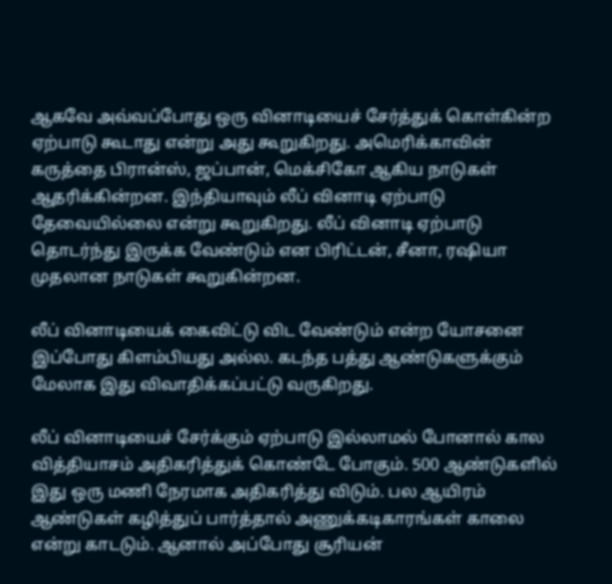ஆகவே அவ்வப்போது ஒரு வினாடியைச் சேர்த்துக் கொள்கின்ற ஏற்பாடு கூடாது என்று அது கூறுகிறது. அமெரிக்காவின் கருத்தை பிரான்ஸ், ஜப்பான், மெக்சிகோ ஆகிய நாடுகள் ஆதரிக்கின்றன. இந்தியாவும் லீப் வினாடி ஏற்பாடு தேவையில்லை என்று கூறுகிறது. லீப் வினாடி ஏற்பாடு தொடர்ந்து இருக்க வேண்டும் என பிரிட்டன், சீனா, ரஷியா முதலான நாடுகள் கூறுகின்றன.

லீப் வினாடியைக் கைவிட்டு விட வேண்டும் என்ற யோசனை இப்போது கிளம்பியது அல்ல. கடந்த பத்து ஆண்டுகளுக்கும் மேலாக இது விவாதிக்கப்பட்டு வருகிறது.

லீப் வினாடியைச் சேர்க்கும் ஏற்பாடு இல்லாமல் போனால் கால வித்தியாசம் அதிகரித்துக் கொண்டே போகும். 500 ஆண்டுகளில் இது ஒரு மணி நேரமாக அதிகரித்து விடும். பல ஆயிரம் ஆண்டுகள் கழித்துப் பார்த்தால் அணுக்கடிகாரங்கள் காலை என்று காடடும். ஆனால் அப்போது சூரியன்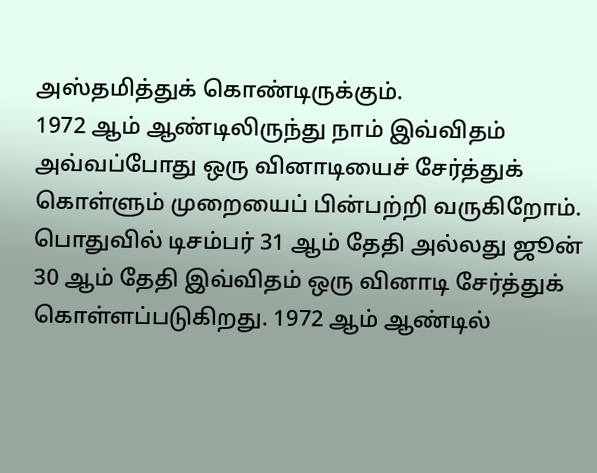அஸ்தமித்துக் கொண்டிருக்கும்.
1972 ஆம் ஆண்டிலிருந்து நாம் இவ்விதம் அவ்வப்போது ஒரு வினாடியைச் சேர்த்துக் கொள்ளும் முறையைப் பின்பற்றி வருகிறோம். பொதுவில் டிசம்பர் 31 ஆம் தேதி அல்லது ஜூன் 30 ஆம் தேதி இவ்விதம் ஒரு வினாடி சேர்த்துக் கொள்ளப்படுகிறது. 1972 ஆம் ஆண்டில்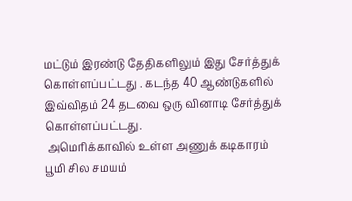மட்டும் இரண்டு தேதிகளிலும் இது சேர்த்துக் கொள்ளப்பட்டது . கடந்த 40 ஆண்டுகளில் இவ்விதம் 24 தடவை ஒரு வினாடி சேர்த்துக் கொள்ளப்பட்டது.
 அமெரிக்காவில் உள்ள அணுக் கடிகாரம்
பூமி சில சமயம்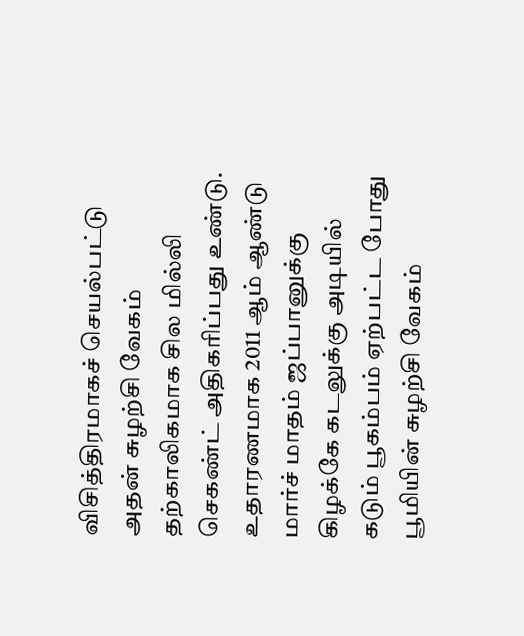விசித்திரமாகச் செயல்பட்டு அதன் சுழற்சி வேகம் தற்காலிகமாக சில மில்லி செகண்ட் அதிகரிப்பது உண்டு. உதாரணமாக 2011 ஆம் ஆண்டு மார்ச் மாதம் ஜப்பானுக்கு கிழக்கே கடலுக்கு அடியில் கடும் பூகம்பம் ஏற்பட்ட போது பூமியின் சுழற்சி வேகம்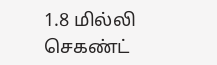1.8 மில்லி செகண்ட்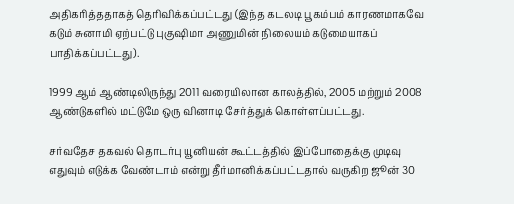அதிகரித்ததாகத் தெரிவிக்கப்பட்டது (இந்த கடலடி பூகம்பம் காரணமாகவே கடும் சுனாமி ஏற்பட்டு புகுஷிமா அணுமின் நிலையம் கடுமையாகப் பாதிக்கப்பட்டது).

1999 ஆம் ஆண்டிலிருந்து 2011 வரையிலான காலத்தில், 2005 மற்றும் 2008 ஆண்டுகளில் மட்டுமே ஒரு வினாடி சேர்த்துக் கொள்ளப்பட்டது.

சர்வதேச தகவல் தொடர்பு யூனியன் கூட்டத்தில் இப்போதைக்கு முடிவு எதுவும் எடுக்க வேண்டாம் என்று தீர்மானிக்கப்பட்டதால் வருகிற ஜூன் 30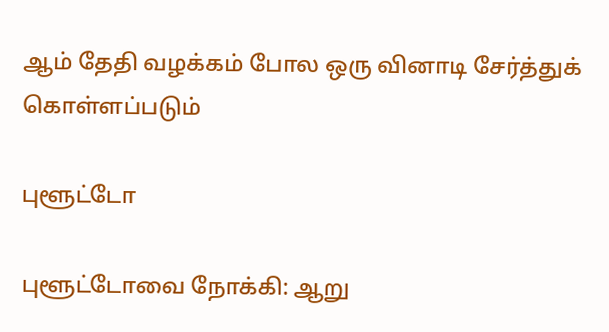ஆம் தேதி வழக்கம் போல ஒரு வினாடி சேர்த்துக் கொள்ளப்படும்

புளூட்டோ

புளூட்டோவை நோக்கி: ஆறு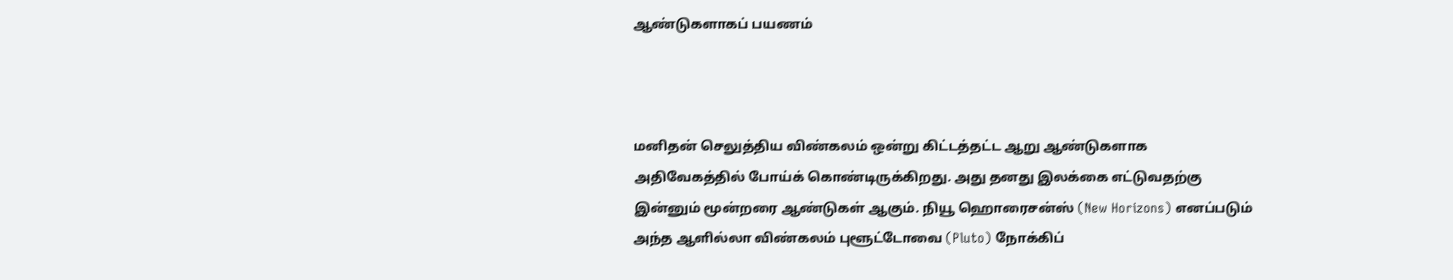ஆண்டுகளாகப் பயணம்



மனிதன் செலுத்திய விண்கலம் ஒன்று கிட்டத்தட்ட ஆறு ஆண்டுகளாக அதிவேகத்தில் போய்க் கொண்டிருக்கிறது. அது தனது இலக்கை எட்டுவதற்கு இன்னும் மூன்றரை ஆண்டுகள் ஆகும். நியூ ஹொரைசன்ஸ் (New Horizons) எனப்படும் அந்த ஆளில்லா விண்கலம் புளூட்டோவை (Pluto) நோக்கிப்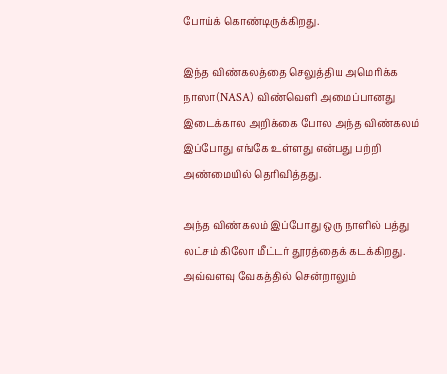போய்க் கொண்டிருக்கிறது.

இந்த விண்கலத்தை செலுத்திய அமெரிக்க நாஸா(NASA) விண்வெளி அமைப்பானது இடைக்கால அறிக்கை போல அந்த விண்கலம் இப்போது எங்கே உள்ளது என்பது பற்றி அண்மையில் தெரிவித்தது.

அந்த விண்கலம் இப்போது ஒரு நாளில் பத்து லட்சம் கிலோ மீட்டர் தூரத்தைக் கடக்கிறது. அவ்வளவு வேகத்தில் சென்றாலும்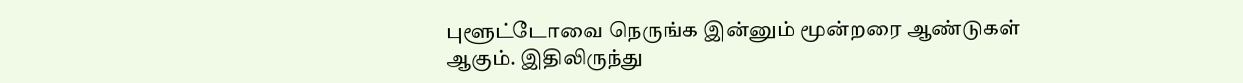புளூட்டோவை நெருங்க இன்னும் மூன்றரை ஆண்டுகள் ஆகும். இதிலிருந்து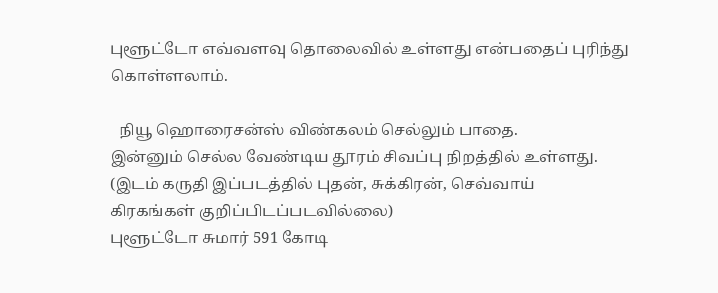புளூட்டோ எவ்வளவு தொலைவில் உள்ளது என்பதைப் புரிந்து கொள்ளலாம்.

  நியூ ஹொரைசன்ஸ் விண்கலம் செல்லும் பாதை.
இன்னும் செல்ல வேண்டிய தூரம் சிவப்பு நிறத்தில் உள்ளது.
(இடம் கருதி இப்படத்தில் புதன், சுக்கிரன், செவ்வாய்
கிரகங்கள் குறிப்பிடப்படவில்லை)
புளூட்டோ சுமார் 591 கோடி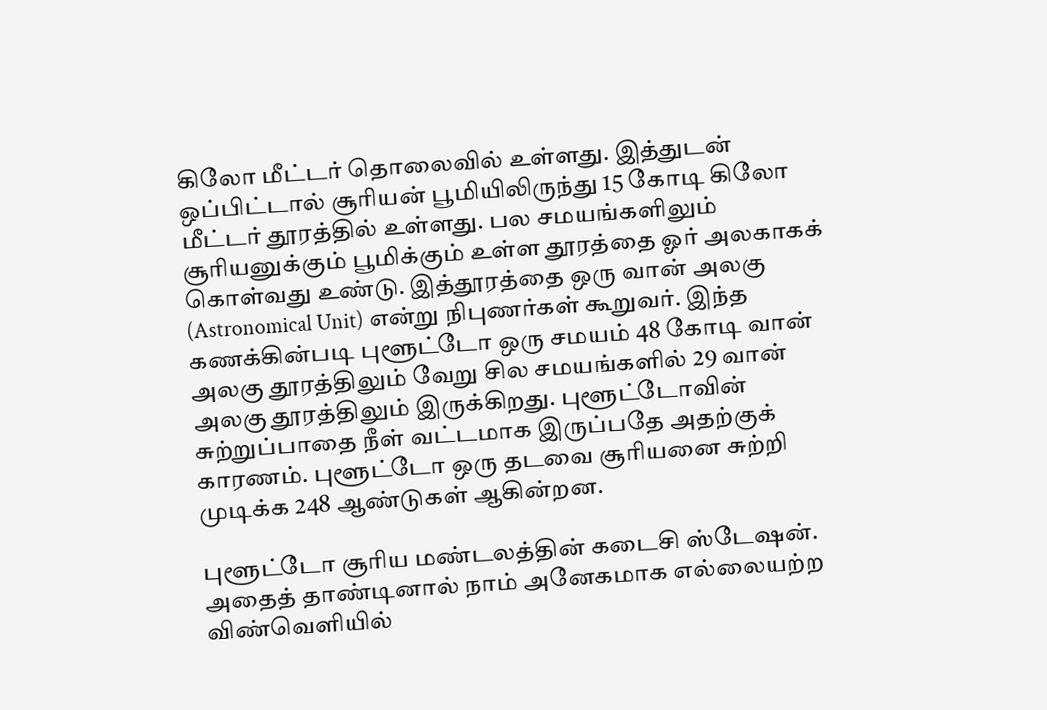கிலோ மீட்டர் தொலைவில் உள்ளது. இத்துடன் ஒப்பிட்டால் சூரியன் பூமியிலிருந்து 15 கோடி கிலோ மீட்டர் தூரத்தில் உள்ளது. பல சமயங்களிலும் சூரியனுக்கும் பூமிக்கும் உள்ள தூரத்தை ஓர் அலகாகக் கொள்வது உண்டு. இத்தூரத்தை ஒரு வான் அலகு (Astronomical Unit) என்று நிபுணர்கள் கூறுவர். இந்த கணக்கின்படி புளூட்டோ ஒரு சமயம் 48 கோடி வான் அலகு தூரத்திலும் வேறு சில சமயங்களில் 29 வான் அலகு தூரத்திலும் இருக்கிறது. புளூட்டோவின் சுற்றுப்பாதை நீள் வட்டமாக இருப்பதே அதற்குக் காரணம். புளூட்டோ ஒரு தடவை சூரியனை சுற்றி முடிக்க 248 ஆண்டுகள் ஆகின்றன.

புளூட்டோ சூரிய மண்டலத்தின் கடைசி ஸ்டேஷன். அதைத் தாண்டினால் நாம் அனேகமாக எல்லையற்ற விண்வெளியில்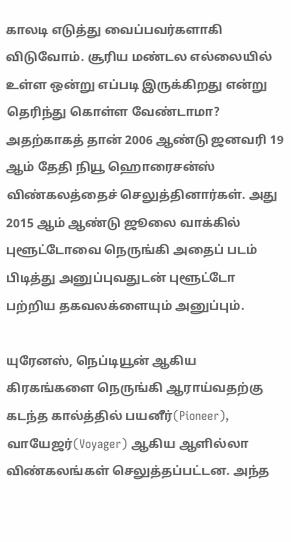காலடி எடுத்து வைப்பவர்களாகி விடுவோம். சூரிய மண்டல எல்லையில் உள்ள ஒன்று எப்படி இருக்கிறது என்று தெரிந்து கொள்ள வேண்டாமா? அதற்காகத் தான் 2006 ஆண்டு ஜனவரி 19 ஆம் தேதி நியூ ஹொரைசன்ஸ் விண்கலத்தைச் செலுத்தினார்கள். அது 2015 ஆம் ஆண்டு ஜூலை வாக்கில் புளூட்டோவை நெருங்கி அதைப் படம் பிடித்து அனுப்புவதுடன் புளூட்டோ பற்றிய தகவலக்ளையும் அனுப்பும்.

யுரேனஸ், நெப்டியூன் ஆகிய கிரகங்களை நெருங்கி ஆராய்வதற்கு கடந்த கால்த்தில் பயனீர்(Pioneer), வாயேஜர்(Voyager) ஆகிய ஆளில்லா விண்கலங்கள் செலுத்தப்பட்டன. அந்த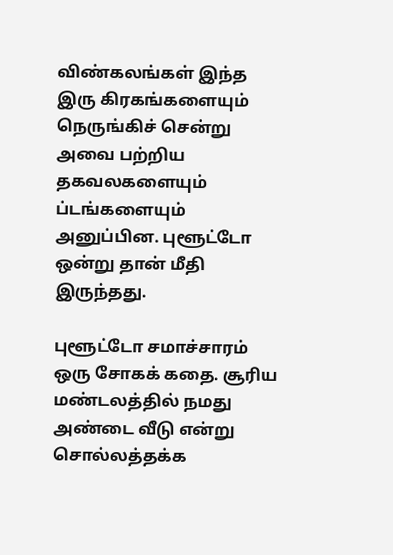விண்கலங்கள் இந்த இரு கிரகங்களையும் நெருங்கிச் சென்று அவை பற்றிய தகவலகளையும் ப்டங்களையும் அனுப்பின. புளூட்டோ ஒன்று தான் மீதி இருந்தது.

புளூட்டோ சமாச்சாரம் ஒரு சோகக் கதை. சூரிய மண்டலத்தில் நமது அண்டை வீடு என்று சொல்லத்தக்க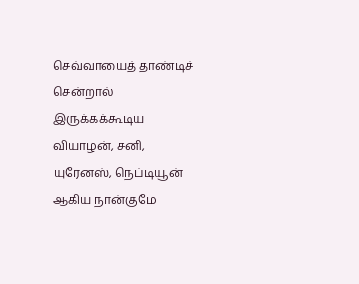செவ்வாயைத் தாண்டிச் சென்றால் இருக்கக்கூடிய வியாழன், சனி, யுரேனஸ், நெப்டியூன் ஆகிய நான்குமே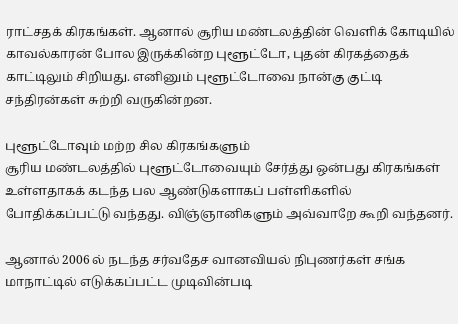ராட்சதக் கிரகங்கள். ஆனால் சூரிய மண்டலத்தின் வெளிக் கோடியில் காவல்காரன் போல இருக்கின்ற புளூட்டோ, புதன் கிரகத்தைக் காட்டிலும் சிறியது. எனினும் புளூட்டோவை நான்கு குட்டி சந்திரன்கள் சுற்றி வருகின்றன.

புளூட்டோவும் மற்ற சில கிரகங்களும்
சூரிய மண்டலத்தில் புளூட்டோவையும் சேர்த்து ஒன்பது கிரகங்கள் உள்ளதாகக் கடந்த பல ஆண்டுகளாகப் பள்ளிகளில் போதிக்கப்பட்டு வந்தது. விஞ்ஞானிகளும் அவ்வாறே கூறி வந்தனர்.

ஆனால் 2006 ல் நடந்த சர்வதேச வானவியல் நிபுணர்கள் சங்க மாநாட்டில் எடுக்கப்பட்ட முடிவின்படி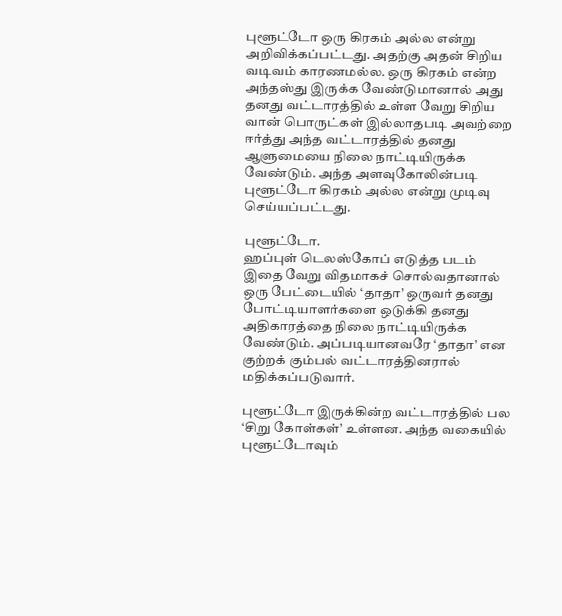புளூட்டோ ஒரு கிரகம் அல்ல என்று அறிவிக்கப்பட்டது. அதற்கு அதன் சிறிய வடிவம் காரணமல்ல. ஒரு கிரகம் என்ற அந்தஸ்து இருக்க வேண்டுமானால் அது தனது வட்டாரத்தில் உள்ள வேறு சிறிய வான் பொருட்கள் இல்லாதபடி அவற்றை ஈர்த்து அந்த வட்டாரத்தில் தனது ஆளுமையை நிலை நாட்டியிருக்க வேண்டும். அந்த அளவுகோலின்படி புளூட்டோ கிரகம் அல்ல என்று முடிவு செய்யப்பட்டது.

புளூட்டோ.
ஹப்புள் டெலஸ்கோப் எடுத்த படம்
இதை வேறு விதமாகச் சொல்வதானால் ஒரு பேட்டையில் ‘தாதா’ ஒருவர் தனது போட்டியாளர்களை ஒடுக்கி தனது அதிகாரத்தை நிலை நாட்டியிருக்க வேண்டும். அப்படியானவரே ‘தாதா’ என குற்றக் கும்பல் வட்டாரத்தினரால் மதிக்கப்படுவார்.

புளூட்டோ இருக்கின்ற வட்டாரத்தில் பல ‘சிறு கோள்கள்’ உள்ளன. அந்த வகையில் புளூட்டோவும்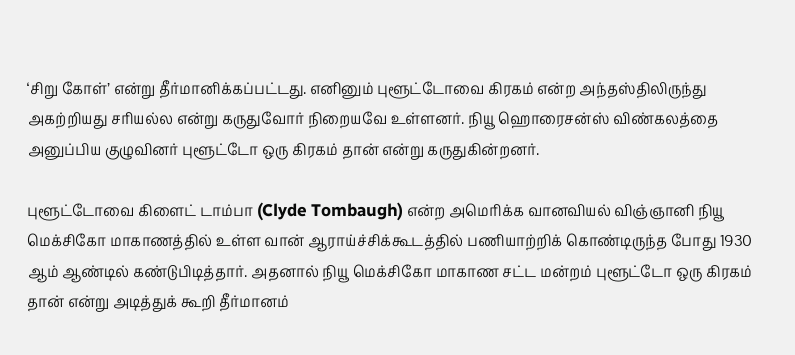‘சிறு கோள்’ என்று தீர்மானிக்கப்பட்டது. எனினும் புளூட்டோவை கிரகம் என்ற அந்தஸ்திலிருந்து அகற்றியது சரியல்ல என்று கருதுவோர் நிறையவே உள்ளனர். நியூ ஹொரைசன்ஸ் விண்கலத்தை அனுப்பிய குழுவினர் புளூட்டோ ஒரு கிரகம் தான் என்று கருதுகின்றனர்.

புளூட்டோவை கிளைட் டாம்பா (Clyde Tombaugh) என்ற அமெரிக்க வானவியல் விஞ்ஞானி நியூ மெக்சிகோ மாகாணத்தில் உள்ள வான் ஆராய்ச்சிக்கூடத்தில் பணியாற்றிக் கொண்டிருந்த போது 1930 ஆம் ஆண்டில் கண்டுபிடித்தார். அதனால் நியூ மெக்சிகோ மாகாண சட்ட மன்றம் புளூட்டோ ஒரு கிரகம் தான் என்று அடித்துக் கூறி தீர்மானம்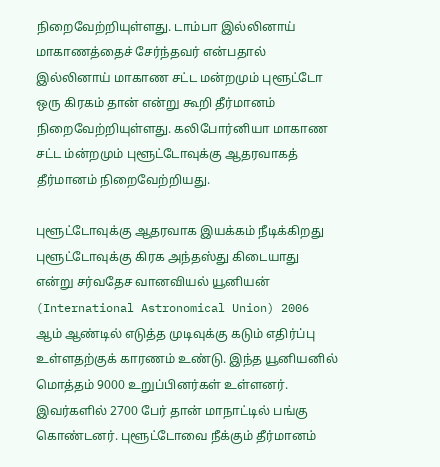நிறைவேற்றியுள்ளது. டாம்பா இல்லினாய் மாகாணத்தைச் சேர்ந்தவர் என்பதால் இல்லினாய் மாகாண சட்ட மன்றமும் புளூட்டோ ஒரு கிரகம் தான் என்று கூறி தீர்மானம் நிறைவேற்றியுள்ளது. கலிபோர்னியா மாகாண சட்ட ம்ன்றமும் புளூட்டோவுக்கு ஆதரவாகத் தீர்மானம் நிறைவேற்றியது.

புளூட்டோவுக்கு ஆதரவாக இயக்கம் நீடிக்கிறது
புளூட்டோவுக்கு கிரக அந்தஸ்து கிடையாது என்று சர்வதேச வானவியல் யூனியன் (International Astronomical Union) 2006 ஆம் ஆண்டில் எடுத்த முடிவுக்கு கடும் எதிர்ப்பு உள்ளதற்குக் காரணம் உண்டு. இந்த யூனியனில் மொத்தம் 9000 உறுப்பினர்கள் உள்ளனர். இவர்களில் 2700 பேர் தான் மாநாட்டில் பங்கு கொண்டனர். புளூட்டோவை நீக்கும் தீர்மானம்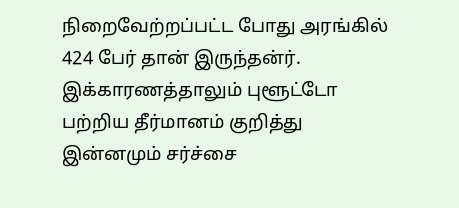நிறைவேற்றப்பட்ட போது அரங்கில் 424 பேர் தான் இருந்தன்ர். இக்காரணத்தாலும் புளூட்டோ பற்றிய தீர்மானம் குறித்து இன்னமும் சர்ச்சை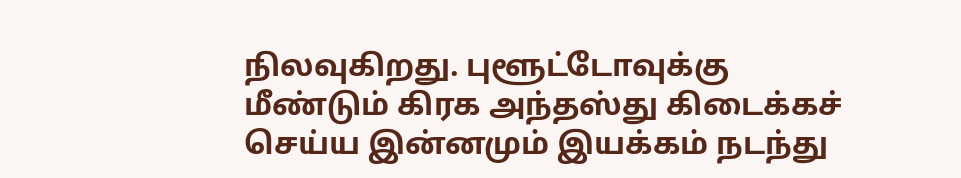நிலவுகிறது. புளூட்டோவுக்கு மீண்டும் கிரக அந்தஸ்து கிடைக்கச் செய்ய இன்னமும் இயக்கம் நடந்து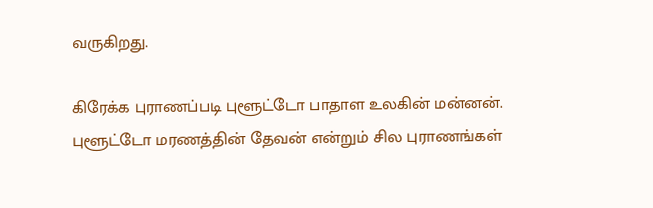வருகிறது.

கிரேக்க புராணப்படி புளூட்டோ பாதாள உலகின் மன்னன். புளூட்டோ மரணத்தின் தேவன் என்றும் சில புராணங்கள்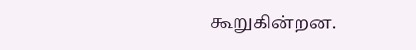கூறுகின்றன.